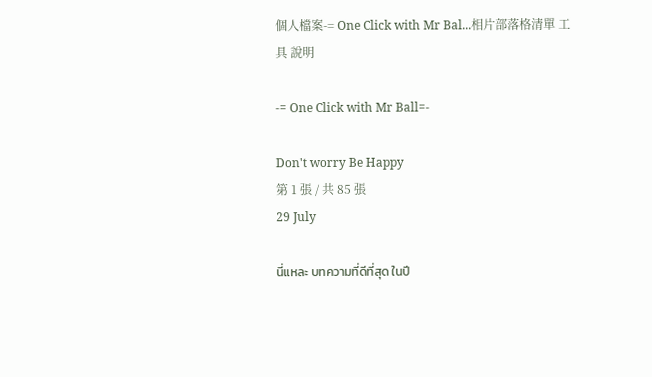個人檔案-= One Click with Mr Bal...相片部落格清單 工具 說明

-= One Click with Mr Ball=-

Don't worry Be Happy
第 1 張 / 共 85 張
29 July

นี่แหละ บทความที่ดีที่สุด ในปี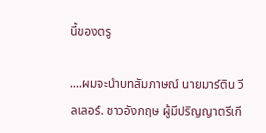นี้ของตรู

....ผมจะนำบทสัมภาษณ์ นายมาร์ติน วีลเลอร์. ชาวอังกฤษ ผู้มีปริญญาตรีเกี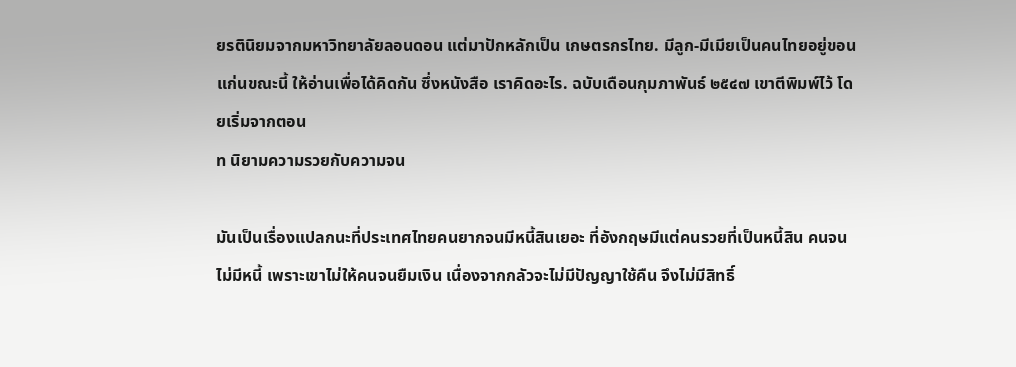ยรตินิยมจากมหาวิทยาลัยลอนดอน แต่มาปักหลักเป็น เกษตรกรไทย. มีลูก-มีเมียเป็นคนไทยอยู่ขอนแก่นขณะนี้ ให้อ่านเพื่อได้คิดกัน ซึ่งหนังสือ เราคิดอะไร. ฉบับเดือนกุมภาพันธ์ ๒๕๔๗ เขาตีพิมพ์ไว้ โดยเริ่มจากตอน
ท นิยามความรวยกับความจน

มันเป็นเรื่องแปลกนะที่ประเทศไทยคนยากจนมีหนี้สินเยอะ ที่อังกฤษมีแต่คนรวยที่เป็นหนี้สิน คนจนไม่มีหนี้ เพราะเขาไม่ให้คนจนยืมเงิน เนื่องจากกลัวจะไม่มีปัญญาใช้คืน จึงไม่มีสิทธิ์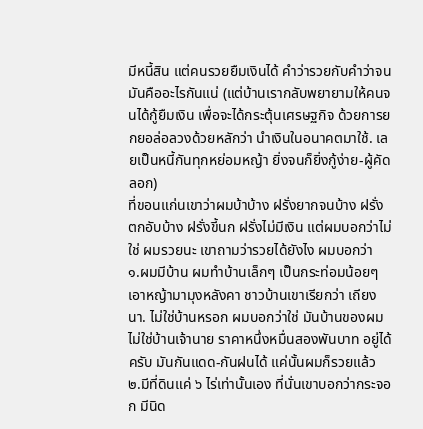มีหนี้สิน แต่คนรวยยืมเงินได้ คำว่ารวยกับคำว่าจน มันคืออะไรกันแน่ (แต่บ้านเรากลับพยายามให้คนจนได้กู้ยืมเงิน เพื่อจะได้กระตุ้นเศรษฐกิจ ด้วยการยกยอล่อลวงด้วยหลักว่า นำเงินในอนาคตมาใช้. เลยเป็นหนี้กันทุกหย่อมหญ้า ยิ่งจนก็ยิ่งกู้ง่าย-ผู้คัดลอก)
ที่ขอนแก่นเขาว่าผมบ้าบ้าง ฝรั่งยากจนบ้าง ฝรั่งตกอับบ้าง ฝรั่งขี้นก ฝรั่งไม่มีเงิน แต่ผมบอกว่าไม่ใช่ ผมรวยนะ เขาถามว่ารวยได้ยังไง ผมบอกว่า
๑.ผมมีบ้าน ผมทำบ้านเล็กๆ เป็นกระท่อมน้อยๆ เอาหญ้ามามุงหลังคา ชาวบ้านเขาเรียกว่า เถียงนา. ไม่ใช่บ้านหรอก ผมบอกว่าใช่ มันบ้านของผม ไม่ใช่บ้านเจ้านาย ราคาหนึ่งหมื่นสองพันบาท อยู่ได้ครับ มันกันแดด-กันฝนได้ แค่นั้นผมก็รวยแล้ว
๒.มีที่ดินแค่ ๖ ไร่เท่านั้นเอง ที่นั่นเขาบอกว่ากระจอก มีนิด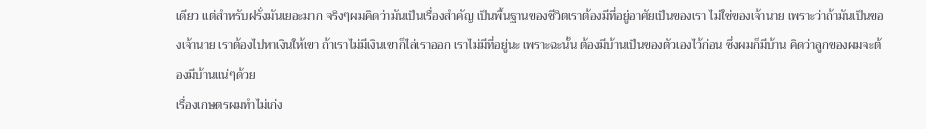เดียว แต่สำหรับฝรั่งมันเยอะมาก จริงๆผมคิดว่ามันเป็นเรื่องสำคัญ เป็นพื้นฐานของชีวิตเราต้องมีที่อยู่อาศัยเป็นของเรา ไม่ใช่ของเจ้านาย เพราะว่าถ้ามันเป็นของเจ้านาย เราต้องไปหาเงินให้เขา ถ้าเราไม่มีเงินเขาก็ไล่เราออก เราไม่มีที่อยู่นะ เพราะฉะนั้น ต้องมีบ้านเป็นของตัวเองไว้ก่อน ซึ่งผมก็มีบ้าน คิดว่าลูกของผมจะต้องมีบ้านแน่ๆด้วย
เรื่องเกษตรผมทำไม่เก่ง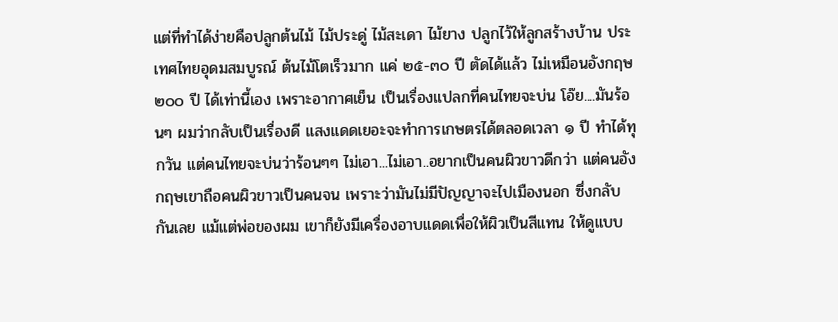แต่ที่ทำได้ง่ายคือปลูกต้นไม้ ไม้ประดู่ ไม้สะเดา ไม้ยาง ปลูกไว้ให้ลูกสร้างบ้าน ประเทศไทยอุดมสมบูรณ์ ต้นไม้โตเร็วมาก แค่ ๒๕-๓๐ ปี ตัดได้แล้ว ไม่เหมือนอังกฤษ ๒๐๐ ปี ได้เท่านี้เอง เพราะอากาศเย็น เป็นเรื่องแปลกที่คนไทยจะบ่น โอ๊ย....มันร้อนๆ ผมว่ากลับเป็นเรื่องดี แสงแดดเยอะจะทำการเกษตรได้ตลอดเวลา ๑ ปี ทำได้ทุกวัน แต่คนไทยจะบ่นว่าร้อนๆๆ ไม่เอา...ไม่เอา..อยากเป็นคนผิวขาวดีกว่า แต่คนอังกฤษเขาถือคนผิวขาวเป็นคนจน เพราะว่ามันไม่มีปัญญาจะไปเมืองนอก ซึ่งกลับกันเลย แม้แต่พ่อของผม เขาก็ยังมีเครื่องอาบแดดเพื่อให้ผิวเป็นสีแทน ให้ดูแบบ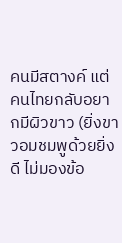คนมีสตางค์ แต่คนไทยกลับอยากมีผิวขาว (ยิ่งขาวอมชมพูด้วยยิ่งดี ไม่มองข้อ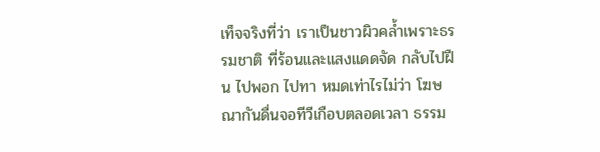เท็จจริงที่ว่า เราเป็นชาวผิวคล้ำเพราะธรรมชาติ ที่ร้อนและแสงแดดจัด กลับไปฝืน ไปพอก ไปทา หมดเท่าไรไม่ว่า โฆษณากันดื่นจอทีวีเกือบตลอดเวลา ธรรม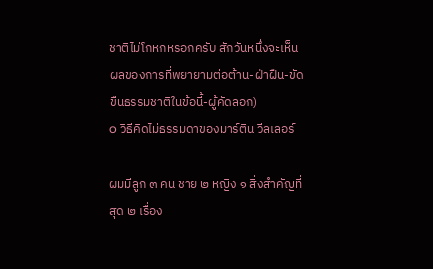ชาติไม่โกหกหรอกครับ สักวันหนึ่งจะเห็นผลของการที่พยายามต่อต้าน-ฝ่าฝืน-ขัดขืนธรรมชาติในข้อนี้-ผู้คัดลอก)
o วิธีคิดไม่ธรรมดาของมาร์ติน วีลเลอร์

ผมมีลูก ๓ คน ชาย ๒ หญิง ๑ สิ่งสำคัญที่สุด ๒ เรื่อง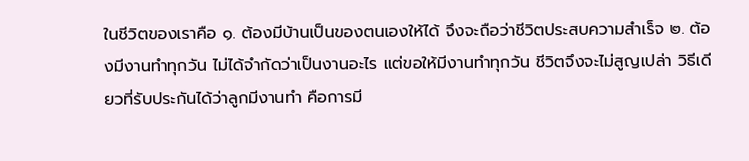ในชีวิตของเราคือ ๑. ต้องมีบ้านเป็นของตนเองให้ได้ จึงจะถือว่าชีวิตประสบความสำเร็จ ๒. ต้องมีงานทำทุกวัน ไม่ได้จำกัดว่าเป็นงานอะไร แต่ขอให้มีงานทำทุกวัน ชีวิตจึงจะไม่สูญเปล่า วิธีเดียวที่รับประกันได้ว่าลูกมีงานทำ คือการมี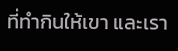ที่ทำกินให้เขา และเรา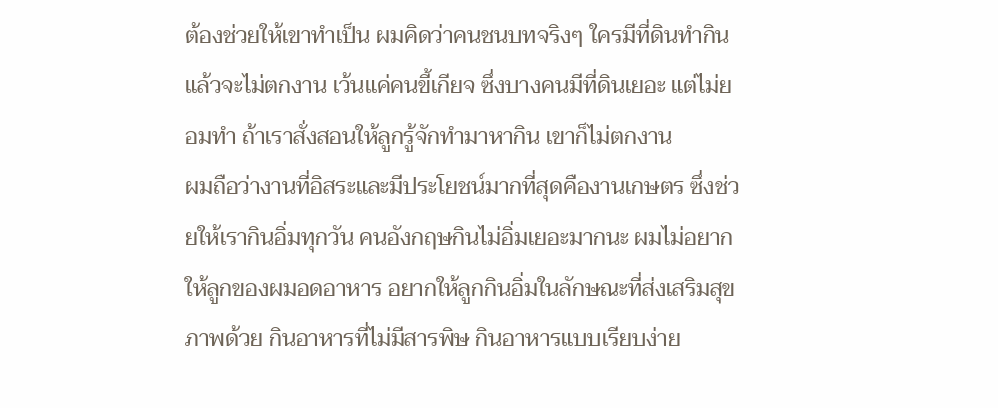ต้องช่วยให้เขาทำเป็น ผมคิดว่าคนชนบทจริงๆ ใครมีที่ดินทำกินแล้วจะไม่ตกงาน เว้นแค่คนขี้เกียจ ซึ่งบางคนมีที่ดินเยอะ แต่ไม่ยอมทำ ถ้าเราสั่งสอนให้ลูกรู้จักทำมาหากิน เขาก็ไม่ตกงาน
ผมถือว่างานที่อิสระและมีประโยชน์มากที่สุดคืองานเกษตร ซึ่งช่วยให้เรากินอิ่มทุกวัน คนอังกฤษกินไม่อิ่มเยอะมากนะ ผมไม่อยากให้ลูกของผมอดอาหาร อยากให้ลูกกินอิ่มในลักษณะที่ส่งเสริมสุขภาพด้วย กินอาหารที่ไม่มีสารพิษ กินอาหารแบบเรียบง่าย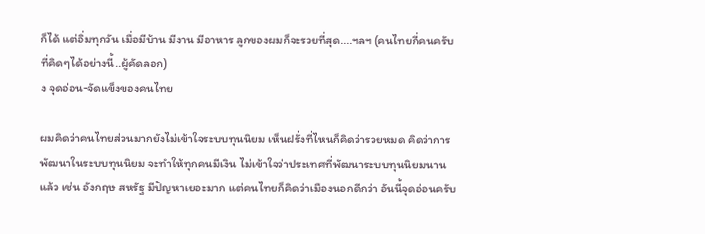ก็ได้ แต่อิ่มทุกวัน เมื่อมีบ้าน มีงาน มีอาหาร ลูกของผมก็จะรวยที่สุด....ฯลฯ (คนไทยกี่คนครับ ที่คิดๆได้อย่างนี้..ผู้คัดลอก)
ง จุดอ่อน-จัดแข็งของคนไทย

ผมคิดว่าคนไทยส่วนมากยังไม่เข้าใจระบบทุนนิยม เห็นฝรั่งที่ไหนก็คิดว่ารวยหมด คิดว่าการพัฒนาในระบบทุนนิยม จะทำให้ทุกคนมีเงิน ไม่เข้าใจว่าประเทศที่พัฒนาระบบทุนนิยมนานแล้ว เช่น อังกฤษ สหรัฐ มีปัญหาเยอะมาก แต่คนไทยก็คิดว่าเมืองนอกดีกว่า อันนี้จุดอ่อนครับ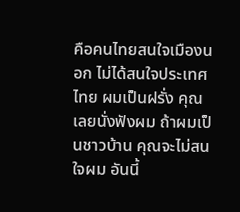คือคนไทยสนใจเมืองนอก ไม่ได้สนใจประเทศไทย ผมเป็นฝรั่ง คุณเลยนั่งฟังผม ถ้าผมเป็นชาวบ้าน คุณจะไม่สนใจผม อันนี้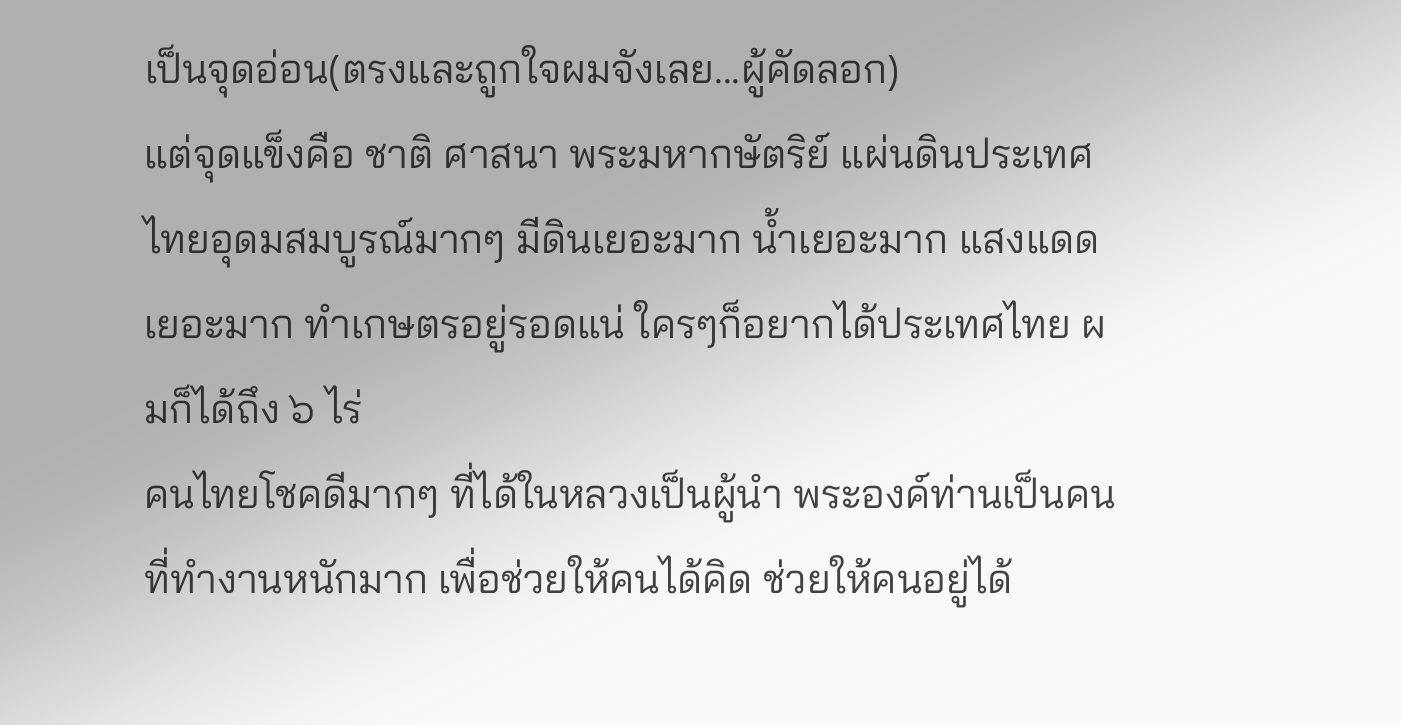เป็นจุดอ่อน(ตรงและถูกใจผมจังเลย...ผู้คัดลอก)
แต่จุดแข็งคือ ชาติ ศาสนา พระมหากษัตริย์ แผ่นดินประเทศไทยอุดมสมบูรณ์มากๆ มีดินเยอะมาก น้ำเยอะมาก แสงแดดเยอะมาก ทำเกษตรอยู่รอดแน่ ใครๆก็อยากได้ประเทศไทย ผมก็ได้ถึง ๖ ไร่
คนไทยโชคดีมากๆ ที่ได้ในหลวงเป็นผู้นำ พระองค์ท่านเป็นคนที่ทำงานหนักมาก เพื่อช่วยให้คนได้คิด ช่วยให้คนอยู่ได้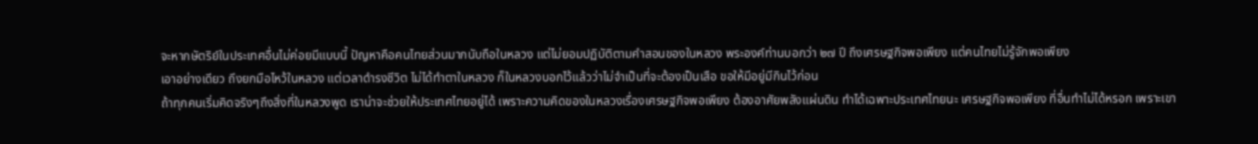จะหากษัตริย์ในประเทศอื่นไม่ค่อยมีแบบนี้ ปัญหาคือคนไทยส่วนมากนับถือในหลวง แต่ไม่ยอมปฏิบัติตามคำสอนของในหลวง พระองค์ท่านบอกว่า ๒๗ ปี ถึงเศรษฐกิจพอเพียง แต่คนไทยไม่รู้จักพอเพียง
เอาอย่างเดียว ถึงยกมือไหว้ในหลวง แต่เวลาดำรงชีวิต ไม่ได้ทำตาในหลวง ก็ในหลวงบอกไว้แล้วว่าไม่จำเป็นที่จะต้องเป็นเสือ ขอให้มีอยู่มีกินไว้ก่อน
ถ้าทุกคนเริ่มคิดจริงๆถึงสิ่งที่ในหลวงพูด เราน่าจะช่วยให้ประเทศไทยอยู่ได้ เพราะความคิดของในหลวงเรื่องเศรษฐกิจพอเพียง ต้องอาศัยพลังแผ่นดิน ทำได้เฉพาะประเทศไทยนะ เศรษฐกิจพอเพียง ที่อื่นทำไม่ได้หรอก เพราะเขา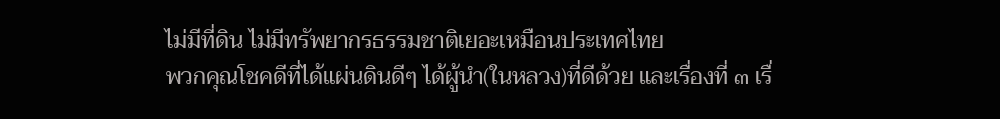ไม่มีที่ดิน ไม่มีทรัพยากรธรรมชาติเยอะเหมือนประเทศไทย
พวกคุณโชคดีที่ได้แผ่นดินดีๆ ได้ผู้นำ(ในหลวง)ที่ดีด้วย และเรื่องที่ ๓ เรื่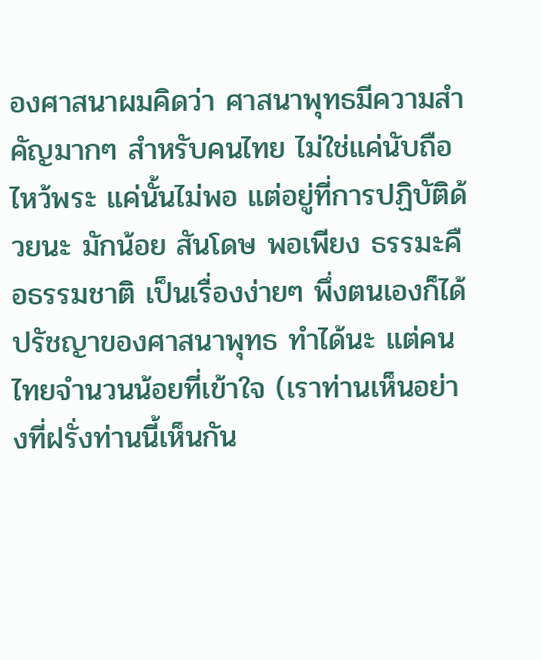องศาสนาผมคิดว่า ศาสนาพุทธมีความสำคัญมากๆ สำหรับคนไทย ไม่ใช่แค่นับถือไหว้พระ แค่นั้นไม่พอ แต่อยู่ที่การปฏิบัติด้วยนะ มักน้อย สันโดษ พอเพียง ธรรมะคือธรรมชาติ เป็นเรื่องง่ายๆ พึ่งตนเองก็ได้ ปรัชญาของศาสนาพุทธ ทำได้นะ แต่คนไทยจำนวนน้อยที่เข้าใจ (เราท่านเห็นอย่างที่ฝรั่งท่านนี้เห็นกัน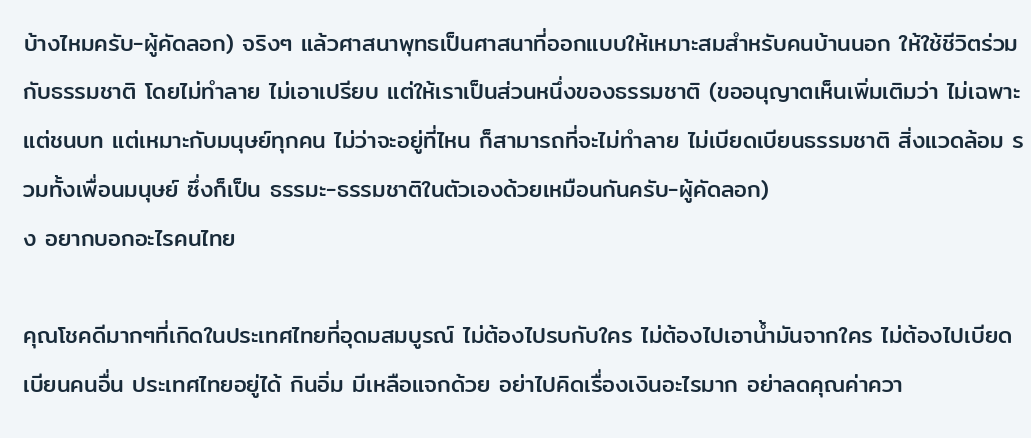บ้างไหมครับ-ผู้คัดลอก) จริงๆ แล้วศาสนาพุทธเป็นศาสนาที่ออกแบบให้เหมาะสมสำหรับคนบ้านนอก ให้ใช้ชีวิตร่วมกับธรรมชาติ โดยไม่ทำลาย ไม่เอาเปรียบ แต่ให้เราเป็นส่วนหนึ่งของธรรมชาติ (ขออนุญาตเห็นเพิ่มเติมว่า ไม่เฉพาะแต่ชนบท แต่เหมาะกับมนุษย์ทุกคน ไม่ว่าจะอยู่ที่ไหน ก็สามารถที่จะไม่ทำลาย ไม่เบียดเบียนธรรมชาติ สิ่งแวดล้อม รวมทั้งเพื่อนมนุษย์ ซึ่งก็เป็น ธรรมะ-ธรรมชาติในตัวเองด้วยเหมือนกันครับ-ผู้คัดลอก)
ง อยากบอกอะไรคนไทย

คุณโชคดีมากๆที่เกิดในประเทศไทยที่อุดมสมบูรณ์ ไม่ต้องไปรบกับใคร ไม่ต้องไปเอาน้ำมันจากใคร ไม่ต้องไปเบียดเบียนคนอื่น ประเทศไทยอยู่ได้ กินอิ่ม มีเหลือแจกด้วย อย่าไปคิดเรื่องเงินอะไรมาก อย่าลดคุณค่าควา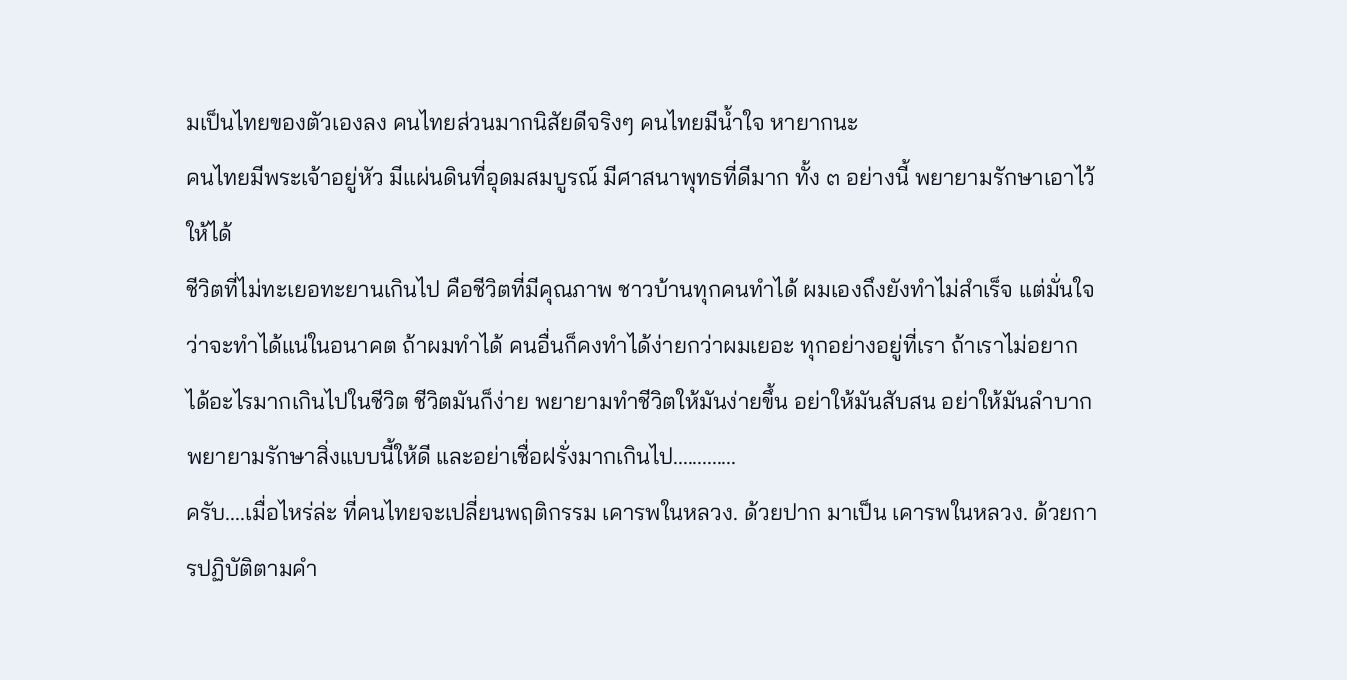มเป็นไทยของตัวเองลง คนไทยส่วนมากนิสัยดีจริงๆ คนไทยมีน้ำใจ หายากนะ
คนไทยมีพระเจ้าอยู่หัว มีแผ่นดินที่อุดมสมบูรณ์ มีศาสนาพุทธที่ดีมาก ทั้ง ๓ อย่างนี้ พยายามรักษาเอาไว้ให้ได้
ชีวิตที่ไม่ทะเยอทะยานเกินไป คือชีวิตที่มีคุณภาพ ชาวบ้านทุกคนทำได้ ผมเองถึงยังทำไม่สำเร็จ แต่มั่นใจว่าจะทำได้แน่ในอนาคต ถ้าผมทำได้ คนอื่นก็คงทำได้ง่ายกว่าผมเยอะ ทุกอย่างอยู่ที่เรา ถ้าเราไม่อยากได้อะไรมากเกินไปในชีวิต ชีวิตมันก็ง่าย พยายามทำชีวิตให้มันง่ายขึ้น อย่าให้มันสับสน อย่าให้มันลำบาก พยายามรักษาสิ่งแบบนี้ให้ดี และอย่าเชื่อฝรั่งมากเกินไป.............
ครับ....เมื่อไหร่ล่ะ ที่คนไทยจะเปลี่ยนพฤติกรรม เคารพในหลวง. ด้วยปาก มาเป็น เคารพในหลวง. ด้วยการปฏิบัติตามคำ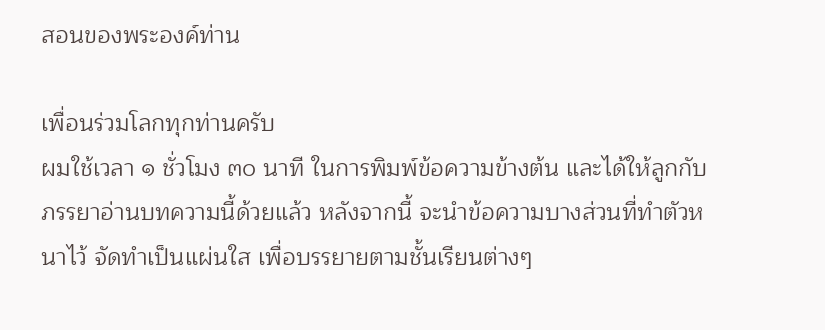สอนของพระองค์ท่าน

เพื่อนร่วมโลกทุกท่านครับ
ผมใช้เวลา ๑ ชั่วโมง ๓๐ นาที ในการพิมพ์ข้อความข้างต้น และได้ให้ลูกกับภรรยาอ่านบทความนี้ด้วยแล้ว หลังจากนี้ จะนำข้อความบางส่วนที่ทำตัวหนาไว้ จัดทำเป็นแผ่นใส เพื่อบรรยายตามชั้นเรียนต่างๆ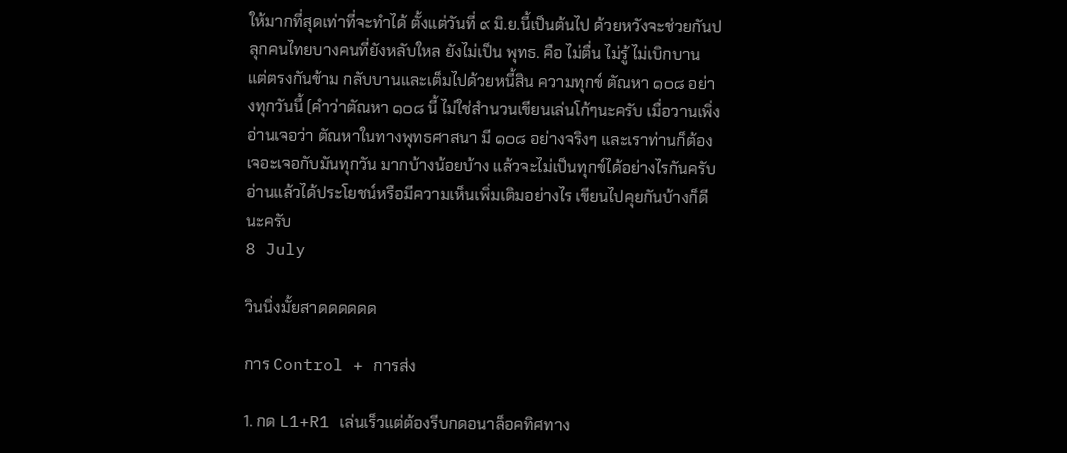ให้มากที่สุดเท่าที่จะทำได้ ตั้งแต่วันที่ ๙ มิ.ย.นี้เป็นต้นไป ด้วยหวังจะช่วยกันปลุกคนไทยบางคนที่ยังหลับใหล ยังไม่เป็น พุทธ. คือ ไม่ตื่น ไม่รู้ ไม่เบิกบาน แต่ตรงกันข้าม กลับบานและเต็มไปด้วยหนี้สิน ความทุกข์ ตัณหา ๑๐๘ อย่างทุกวันนี้ (คำว่าตัณหา ๑๐๘ นี้ ไม่ใช่สำนวนเขียนเล่นโก้ๆนะครับ เมื่อวานเพิ่งอ่านเจอว่า ตัณหาในทางพุทธศาสนา มี ๑๐๘ อย่างจริงๆ และเราท่านก็ต้องเจอะเจอกับมันทุกวัน มากบ้างน้อยบ้าง แล้วจะไม่เป็นทุกข์ได้อย่างไรกันครับ
อ่านแล้วได้ประโยชน์หรือมีความเห็นเพิ่มเติมอย่างไร เขียนไปคุยกันบ้างก็ดีนะครับ
8 July

วินนิ่งมั้ยสาดดดดดด

การ Control + การส่ง

1. กด L1+R1 เล่นเร็วแต่ต้องรีบกดอนาล็อคทิศทาง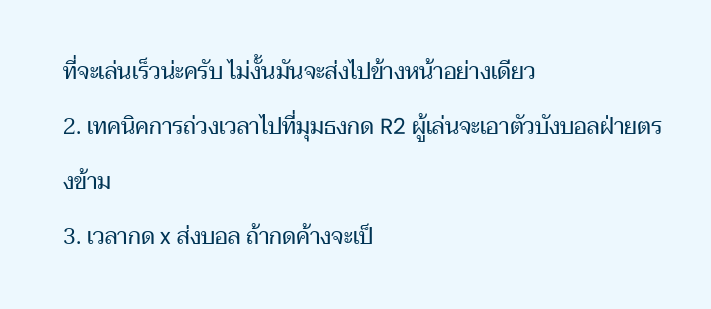ที่จะเล่นเร็วน่ะครับ ไม่งั้นมันจะส่งไปข้างหน้าอย่างเดียว
2. เทคนิคการถ่วงเวลาไปที่มุมธงกด R2 ผู้เล่นจะเอาตัวบังบอลฝ่ายตรงข้าม
3. เวลากด x ส่งบอล ถ้ากดค้างจะเป็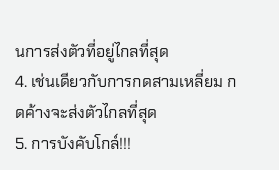นการส่งตัวที่อยู่ไกลที่สุด
4. เช่นเดียวกับการกดสามเหลี่ยม กดค้างจะส่งตัวไกลที่สุด
5. การบังคับโกล์!!!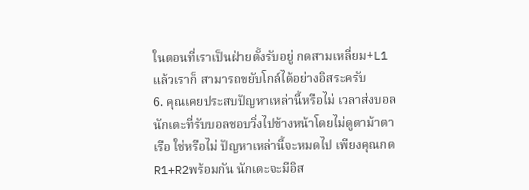ในตอนที่เราเป็นฝ่ายตั้งรับอยู่ กดสามเหลี่ยม+L1 แล้วเราก็ สามารถขยับโกล์ได้อย่างอิสระครับ
6. คุณเคยประสบปัญหาเหล่านี้หรือไม่ เวลาส่งบอล นักเตะที่รับบอลชอบวิ่งไปข้างหน้าโดยไม่ดูตาม้าตาเรือ ใช่หรือไม่ ปัญหาเหล่านี้จะหมดไป เพียงคุณกด R1+R2พร้อมกัน นักเตะจะมีอิส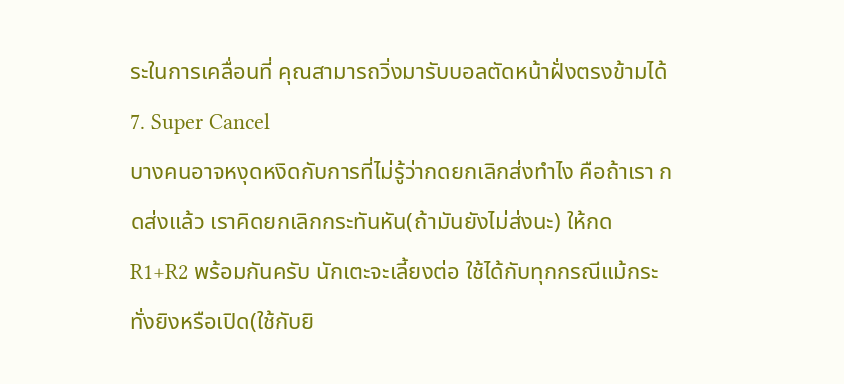ระในการเคลื่อนที่ คุณสามารถวิ่งมารับบอลตัดหน้าฝั่งตรงข้ามได้
7. Super Cancel
บางคนอาจหงุดหงิดกับการที่ไม่รู้ว่ากดยกเลิกส่งทำไง คือถ้าเรา กดส่งเเล้ว เราคิดยกเลิกกระทันหัน(ถ้ามันยังไม่ส่งนะ) ให้กด R1+R2 พร้อมกันครับ นักเตะจะเลี้ยงต่อ ใช้ได้กับทุกกรณีแม้กระทั่งยิงหรือเปิด(ใช้กับยิ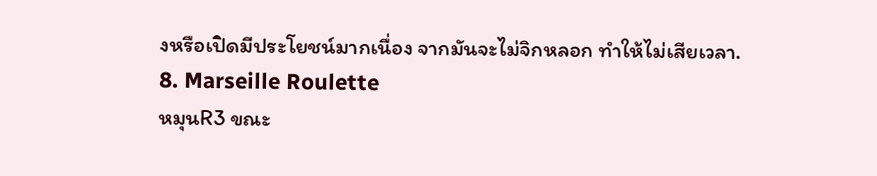งหรือเปิดมีประโยชน์มากเนื่อง จากมันจะไม่จิกหลอก ทำให้ไม่เสียเวลา.
8. Marseille Roulette
หมุนR3 ขณะ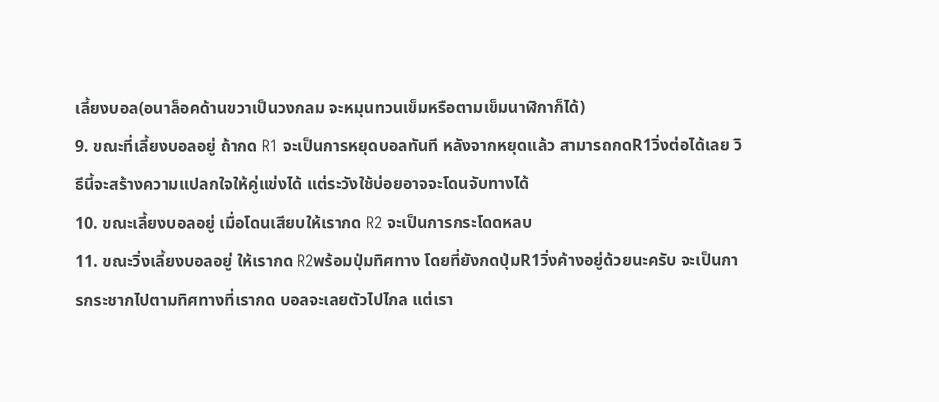เลี้ยงบอล(อนาล็อคด้านขวาเป็นวงกลม จะหมุนทวนเข็มหรือตามเข็มนาฬิกาก็ได้)
9. ขณะที่เลี้ยงบอลอยู่ ถ้ากด R1 จะเป็นการหยุดบอลทันที หลังจากหยุดแล้ว สามารถกดR1วิ่งต่อได้เลย วิธีนี้จะสร้างความแปลกใจให้คู่แข่งได้ แต่ระวังใช้บ่อยอาจจะโดนจับทางได้
10. ขณะเลี้ยงบอลอยู่ เมื่อโดนเสียบให้เรากด R2 จะเป็นการกระโดดหลบ
11. ขณะวิ่งเลี้ยงบอลอยู่ ให้เรากด R2พร้อมปุ่มทิศทาง โดยที่ยังกดปุ่มR1วิ่งค้างอยู่ด้วยนะครับ จะเป็นการกระชากไปตามทิศทางที่เรากด บอลจะเลยตัวไปไกล แต่เรา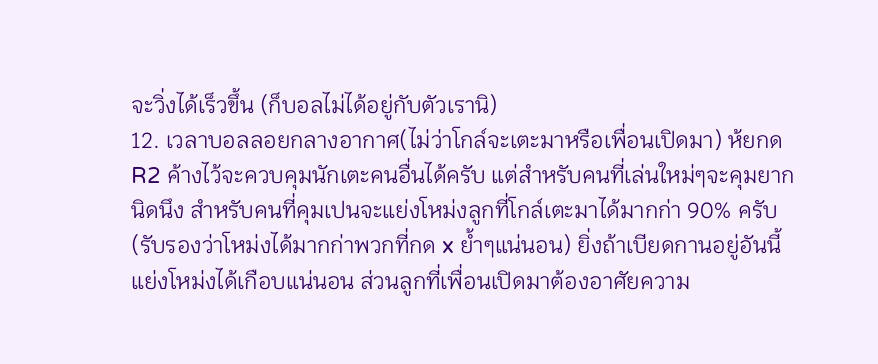จะวิ่งได้เร็วขึ้น (ก็บอลไม่ได้อยู่กับตัวเรานิ)
12. เวลาบอลลอยกลางอากาศ(ไม่ว่าโกล์จะเตะมาหรือเพื่อนเปิดมา) ห้ยกด R2 ค้างไว้จะควบคุมนักเตะคนอื่นได้ครับ แต่สำหรับคนที่เล่นใหม่ๆจะคุมยากนิดนึง สำหรับคนที่คุมเปนจะแย่งโหม่งลูกที่โกล์เตะมาได้มากก่า 90% ครับ(รับรองว่าโหม่งได้มากก่าพวกที่กด x ย้ำๆแน่นอน) ยิ่งถ้าเบียดกานอยู่อันนี้แย่งโหม่งได้เกือบแน่นอน ส่วนลูกที่เพื่อนเปิดมาต้องอาศัยความ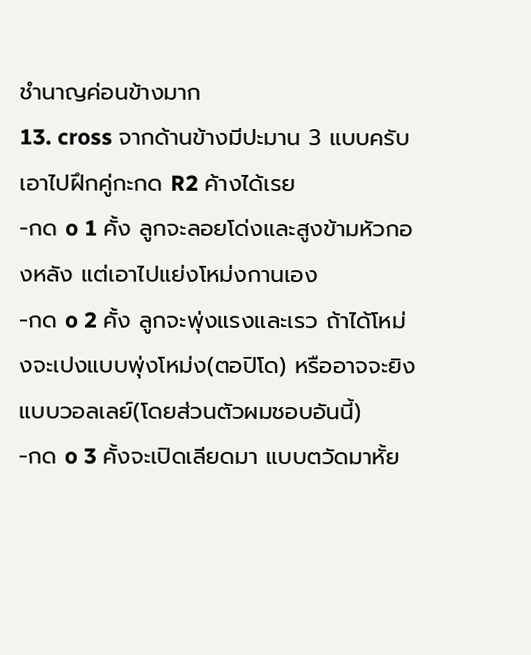ชำนาญค่อนข้างมาก
13. cross จากด้านข้างมีปะมาน 3 แบบครับ เอาไปฝึกคู่กะกด R2 ค้างได้เรย
-กด o 1 คั้ง ลูกจะลอยโด่งและสูงข้ามหัวกองหลัง แต่เอาไปแย่งโหม่งกานเอง
-กด o 2 คั้ง ลูกจะพุ่งแรงและเรว ถ้าได้โหม่งจะเปงแบบพุ่งโหม่ง(ตอปิโด) หรืออาจจะยิงแบบวอลเลย์(โดยส่วนตัวผมชอบอันนี้)
-กด o 3 คั้งจะเปิดเลียดมา แบบตวัดมาหั้ย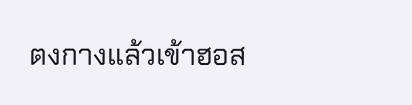ตงกางแล้วเข้าฮอส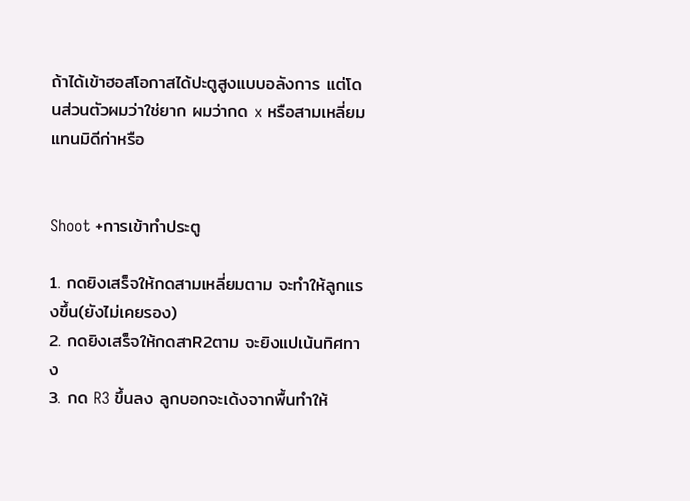ถ้าได้เข้าฮอสโอกาสได้ปะตูสูงแบบอลังการ แต่โดนส่วนตัวผมว่าใช่ยาก ผมว่ากด x หรือสามเหลี่ยมแทนมิดีก่าหรือ


Shoot +การเข้าทำประตู

1. กดยิงเสร็จให้กดสามเหลี่ยมตาม จะทำให้ลูกแรงขึ้น(ยังไม่เคยรอง)
2. กดยิงเสร็จให้กดสาR2ตาม จะยิงแปเน้นทิศทาง
3. กด R3 ขึ้นลง ลูกบอกจะเด้งจากพื้นทำให้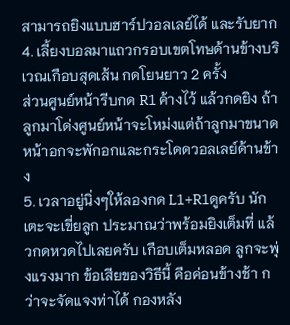สามารถยิงแบบฮาร์ปวอลเลย์ได้ และรับยาก
4. เลี้ยงบอลมาแถวกรอบเขตโทษด้านข้างบริเวณเกือบสุดเส้น กดโยนยาว 2 ครั้ง
ส่วนศูนย์หน้ารีบกด R1 ค้างไว้ แล้วกดยิง ถ้าลูกมาโด่งศูนย์หน้าจะโหม่งแต่ถ้าลูกมาขนาดหน้าอกจะพักอกและกระโดดวอลเลย์ด้านข้าง
5. เวลาอยู่นิ่งๆให้ลองกด L1+R1ดูครับ นักเตะจะเขี่ยลูก ประมาณว่าพร้อมยิงเต็มที่ แล้วกดหวดไปเลยครับ เกือบเต็มหลอด ลูกจะพุ่งแรงมาก ข้อเสียของวิธีนี้ คือค่อนข้างช้า กว่าจะจัดแจงท่าได้ กองหลัง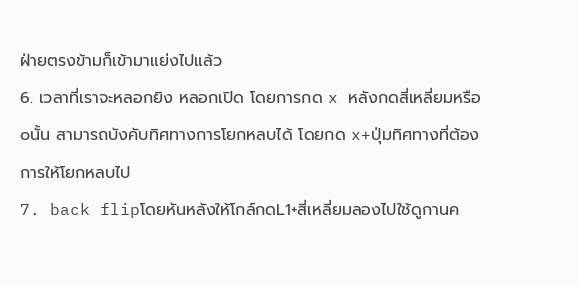ฝ่ายตรงข้ามก็เข้ามาแย่งไปแล้ว
6. เวลาที่เราจะหลอกยิง หลอกเปิด โดยการกด x หลังกดสี่เหลี่ยมหรือ oนั้น สามารถบังคับทิศทางการโยกหลบได้ โดยกด x+ปุ่มทิศทางที่ต้องการให้โยกหลบไป
7. back flipโดยหันหลังให้โกล์กดL1+สี่เหลี่ยมลองไปใช้ดูกานค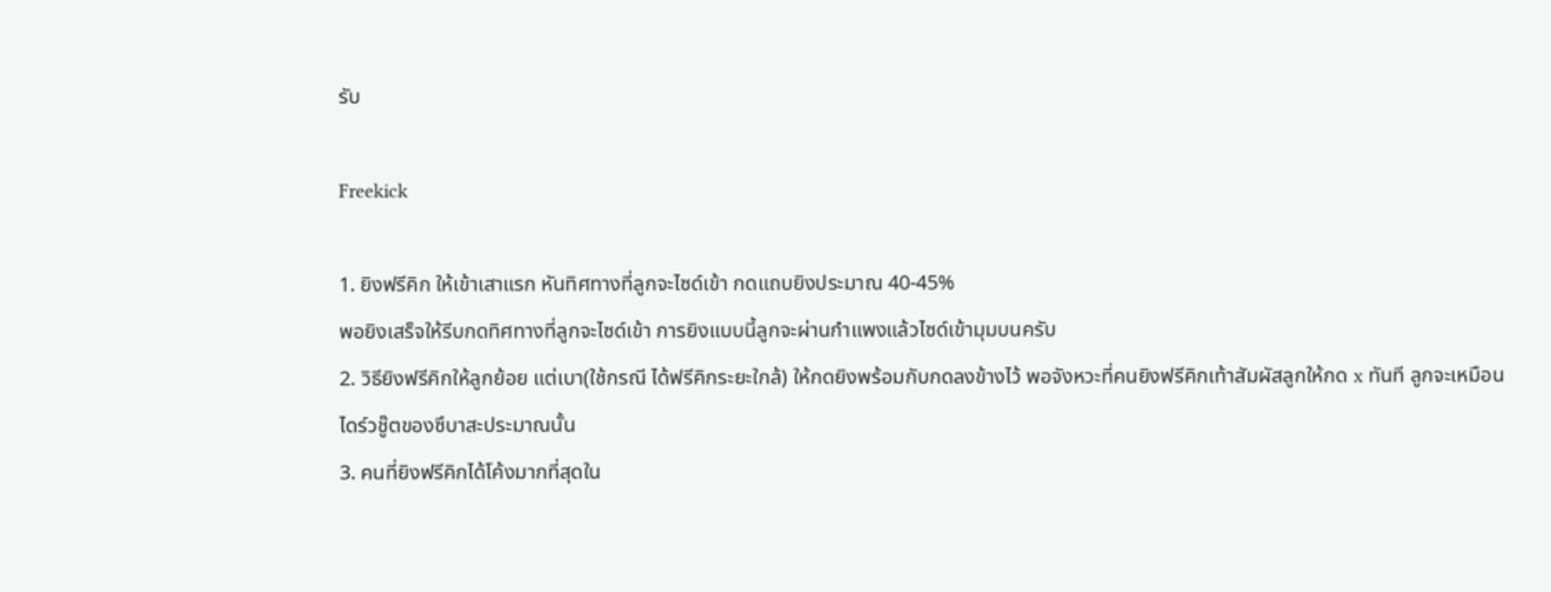รับ

Freekick

1. ยิงฟรีคิก ให้เข้าเสาแรก หันทิศทางที่ลูกจะไซด์เข้า กดแถบยิงประมาณ 40-45%
พอยิงเสร็จให้รีบกดทิศทางที่ลูกจะไซด์เข้า การยิงแบบนี้ลูกจะผ่านกำแพงแล้วไซด์เข้ามุมบนครับ
2. วิธียิงฟรีคิกให้ลูกย้อย แต่เบา(ใช้กรณี ได้ฟรีคิกระยะใกล้) ให้กดยิงพร้อมกับกดลงข้างไว้ พอจังหวะที่คนยิงฟรีคิกเท้าสัมผัสลูกให้กด x ทันที ลูกจะเหมือน
ไดร์วชู๊ตของซึบาสะประมาณนั้น
3. คนที่ยิงฟรีคิกได้โค้งมากที่สุดใน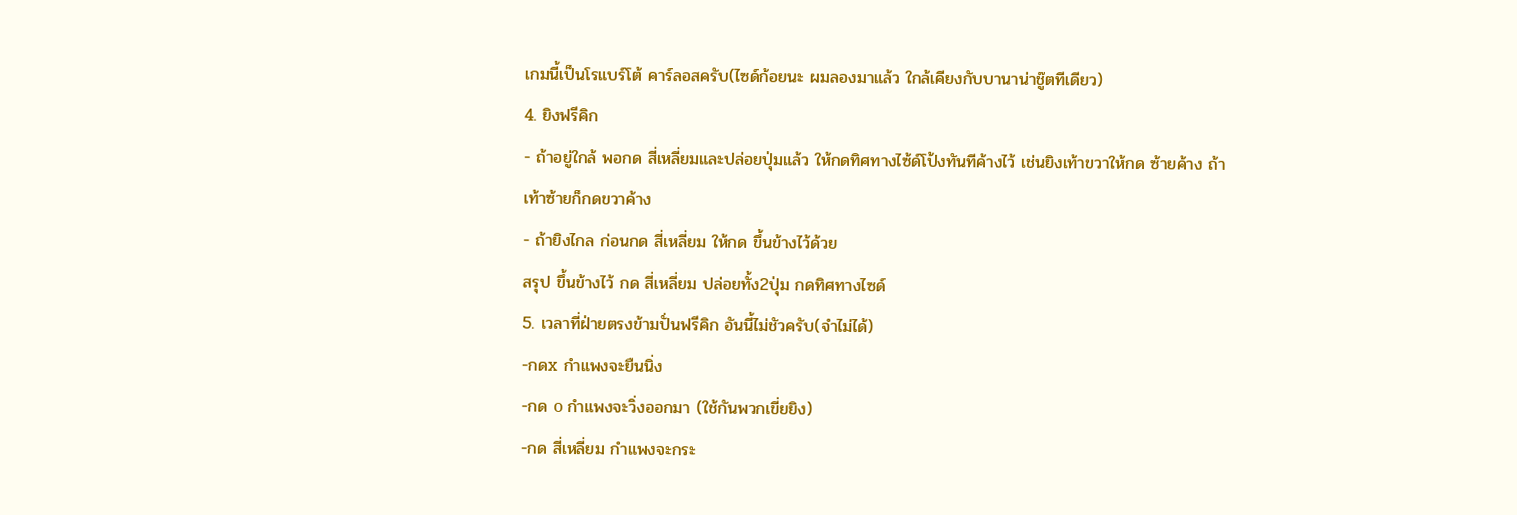เกมนี้เป็นโรแบร์โต้ คาร์ลอสครับ(ไซด์ก้อยนะ ผมลองมาแล้ว ใกล้เคียงกับบานาน่าชู๊ตทีเดียว)
4. ยิงฟรีคิก
- ถ้าอยู่ใกล้ พอกด สี่เหลี่ยมและปล่อยปุ่มแล้ว ให้กดทิศทางไซ้ด์โป้งทันทีค้างไว้ เช่นยิงเท้าขวาให้กด ซ้ายค้าง ถ้าเท้าซ้ายก็กดขวาค้าง
- ถ้ายิงไกล ก่อนกด สี่เหลี่ยม ให้กด ขึ้นข้างไว้ด้วย
สรุป ขึ้นข้างไว้ กด สี่เหลี่ยม ปล่อยทั้ง2ปุ่ม กดทิศทางไซด์
5. เวลาที่ฝ่ายตรงข้ามปั่นฟรีคิก อันนี้ไม่ชัวครับ(จำไม่ได้)
-กดx กำแพงจะยืนนิ่ง
-กด o กำแพงจะวิ่งออกมา (ใช้กันพวกเขี่ยยิง)
-กด สี่เหลี่ยม กำแพงจะกระ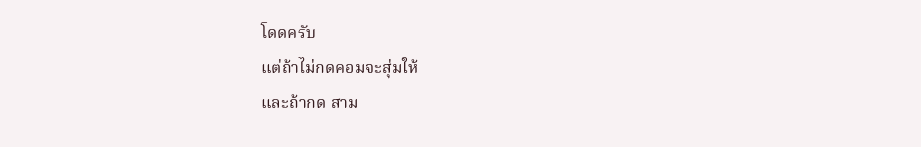โดดครับ
แต่ถ้าไม่กดคอมจะสุ่มให้
และถ้ากด สาม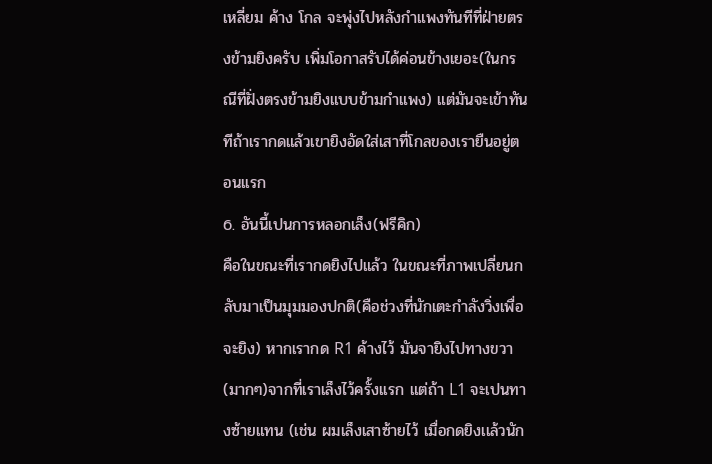เหลี่ยม ค้าง โกล จะพุ่งไปหลังกำแพงทันทีที่ฝ่ายตรงข้ามยิงครับ เพิ่มโอกาสรับได้ค่อนข้างเยอะ(ในกรณีที่ฝั่งตรงข้ามยิงแบบข้ามกำแพง) แต่มันจะเข้าทันทีถ้าเรากดแล้วเขายิงอัดใส่เสาที่โกลของเรายืนอยู่ตอนเเรก
6. อันนี้เปนการหลอกเล็ง(ฟรีคิก)
คือในขณะที่เรากดยิงไปแล้ว ในขณะที่ภาพเปลี่ยนกลับมาเป็นมุมมองปกติ(คือช่วงที่นักเตะกำลังวิ่งเพื่อจะยิง) หากเรากด R1 ค้างไว้ มันจายิงไปทางขวา(มากๆ)จากที่เราเล็งไว้ครั้งเเรก แต่ถ้า L1 จะเปนทางซ้ายแทน (เช่น ผมเล็งเสาซ้ายไว้ เมื่อกดยิงเเล้วนัก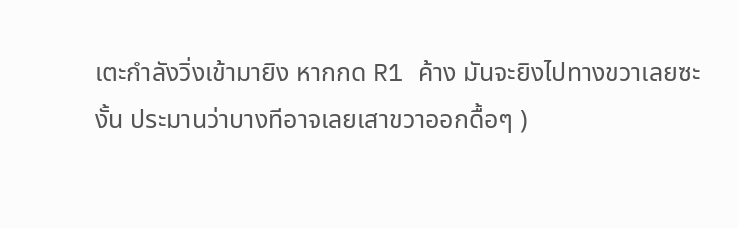เตะกำลังวิ่งเข้ามายิง หากกด R1 ค้าง มันจะยิงไปทางขวาเลยซะงั้น ประมานว่าบางทีอาจเลยเสาขวาออกดื้อๆ )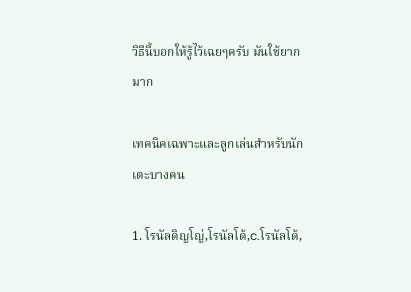วิธีนี้บอกให้รู้ไว้เฉยๆครับ มันใช้ยากมาก

เทคนิคเฉพาะและลูกเล่นสำหรับนักเตะบางคน

1. โรนัลดิญโญ่,โรนัลโด้,c.โรนัลโด้,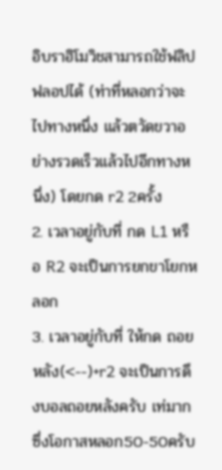อิบราฮิโมวิชสามารถใช้ฟลิปฟลอปได้ (ท่าที่หลอกว่าจะไปทางหนึ่ง แล้วตวัดขวาอย่างรวดเร็วแล้วไปอีกทางหนึ่ง) โดยกด r2 2ครั้ง
2. เวลาอยู่กับที่ กด L1 หรือ R2 จะเป็นการยกขาโยกหลอก
3. เวลาอยู่กับที่ ให้กด ถอยหลัง(<--)+r2 จะเป็นการดึงบอลถอยหลังครับ เท่มาก
ซึ่งโอกาสหลอก50-50ครับ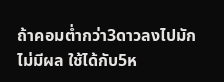ถ้าคอมต่ำกว่า3ดาวลงไปมักไม่มีผล ใช้ได้กับ5ห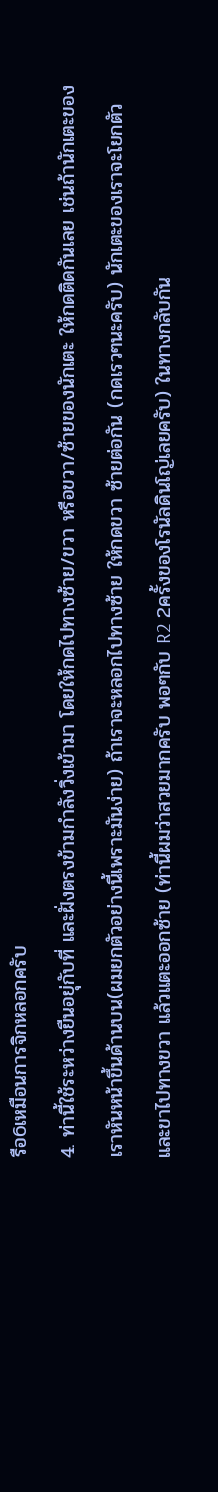รือ6เหมือนการจิกหลอกครับ
4. ท่านี้ใช้ระหว่างยืนอยุ่กับที่ และฝั่งตรงข้ามกำลังวิ่งเข้ามา โดยให้กดไปทางซ้าย/ขวา หรือขวา/ซ้ายของนักเตะ ให้กดติดกันเลย เช่นถ้านักเตะของเราหันหน้าขึ้นด้านบน(ผมยกตัวอย่างนี้เพราะมันง่าย) ถ้าเราจะหลอกไปทางซ้าย ให้กดขวา ซ้ายต่อกัน (กดเรวๆนะครับ) นักเตะของเราจะโยกตัวและขาไปทางขวา แล้วแตะออกซ้าย (ท่านี้ผมว่าสวยมากครับ พอๆกับ R2 2ครั้งของโรนัลดินโญ่เลยครับ) ในทางกลับกัน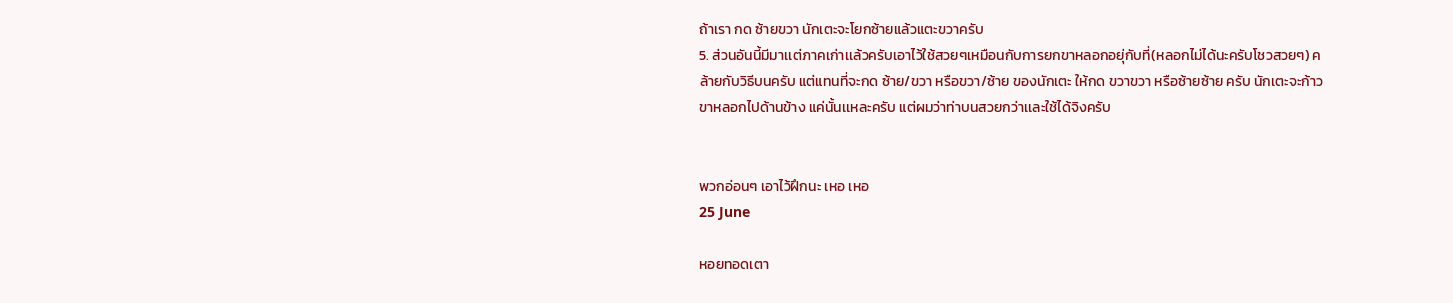ถ้าเรา กด ซ้ายขวา นักเตะจะโยกซ้ายแล้วแตะขวาครับ
5. ส่วนอันนี้มีมาเเต่ภาคเก่าเเล้วครับเอาไว้ใช้สวยๆเหมือนกับการยกขาหลอกอยุ่กับที่(หลอกไม่ได้นะครับโชวสวยๆ) คล้ายกับวิธีบนครับ แต่แทนที่จะกด ซ้าย/ขวา หรือขวา/ซ้าย ของนักเตะ ให้กด ขวาขวา หรือซ้ายซ้าย ครับ นักเตะจะก้าวขาหลอกไปด้านข้าง แค่นั้นเเหละครับ แต่ผมว่าท่าบนสวยกว่าเเละใช้ได้จิงครับ


พวกอ่อนๆ เอาไว้ฝึกนะ เหอ เหอ
25 June

หอยทอดเตา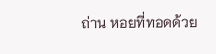ถ่าน หอยที่ทอดด้วย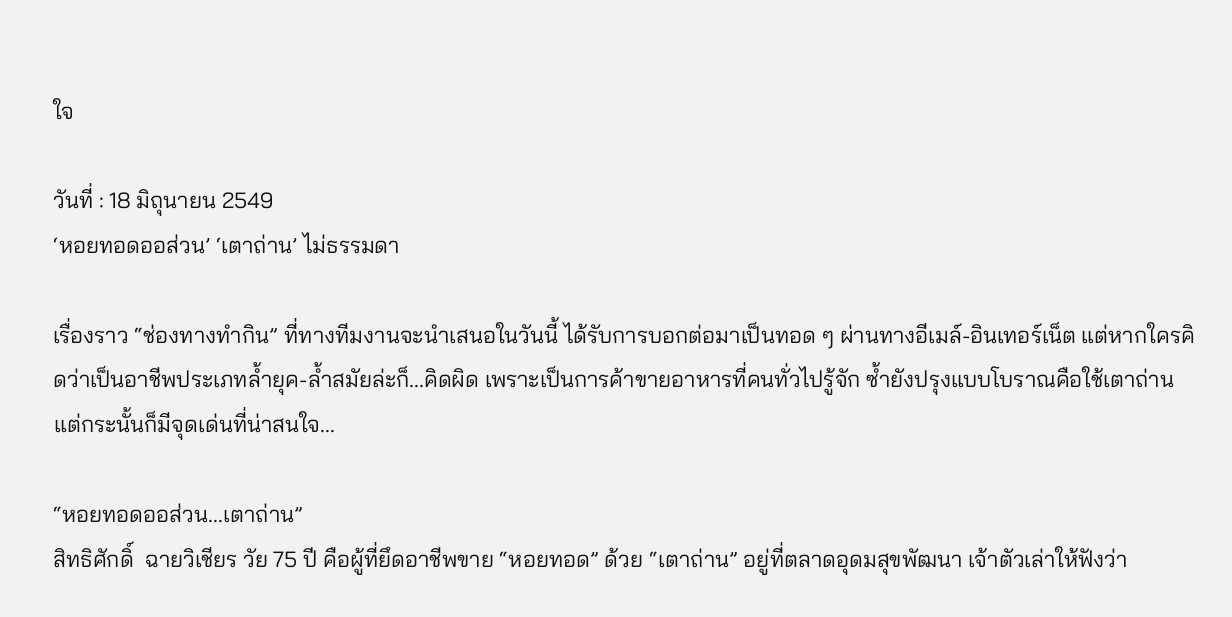ใจ

วันที่ : 18 มิถุนายน 2549
‘หอยทอดออส่วน’ ‘เตาถ่าน’ ไม่ธรรมดา

เรื่องราว “ช่องทางทำกิน” ที่ทางทีมงานจะนำเสนอในวันนี้ ได้รับการบอกต่อมาเป็นทอด ๆ ผ่านทางอีเมล์-อินเทอร์เน็ต แต่หากใครคิดว่าเป็นอาชีพประเภทล้ำยุค-ล้ำสมัยล่ะก็...คิดผิด เพราะเป็นการค้าขายอาหารที่คนทั่วไปรู้จัก ซ้ำยังปรุงแบบโบราณคือใช้เตาถ่าน แต่กระนั้นก็มีจุดเด่นที่น่าสนใจ...

“หอยทอดออส่วน...เตาถ่าน”
สิทธิศักดิ์  ฉายวิเชียร วัย 75 ปี คือผู้ที่ยึดอาชีพขาย “หอยทอด” ด้วย “เตาถ่าน” อยู่ที่ตลาดอุดมสุขพัฒนา เจ้าตัวเล่าให้ฟังว่า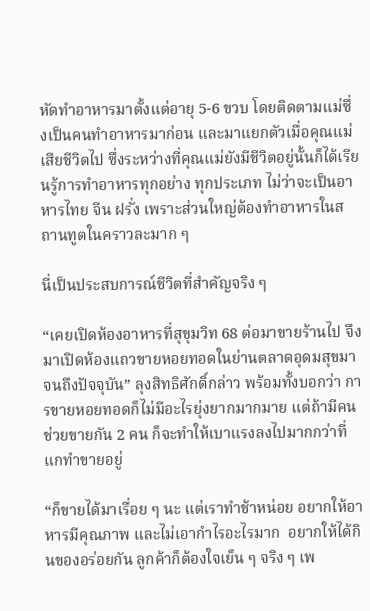หัดทำอาหารมาตั้งแต่อายุ 5-6 ขวบ โดยติดตามแม่ซึ่งเป็นคนทำอาหารมาก่อน และมาแยกตัวเมื่อคุณแม่เสียชีวิตไป ซึ่งระหว่างที่คุณแม่ยังมีชีวิตอยู่นั้นก็ได้เรียนรู้การทำอาหารทุกอย่าง ทุกประเภท ไม่ว่าจะเป็นอาหารไทย จีน ฝรั่ง เพราะส่วนใหญ่ต้องทำอาหารในสถานทูตในคราวละมาก ๆ

นี่เป็นประสบการณ์ชีวิตที่สำคัญจริง ๆ

“เคยเปิดห้องอาหารที่สุขุมวิท 68 ต่อมาขายร้านไป จึงมาเปิดห้องแถวขายหอยทอดในย่านตลาดอุดมสุขมาจนถึงปัจจุบัน” ลุงสิทธิศักดิ์กล่าว พร้อมทั้งบอกว่า การขายหอยทอดก็ไม่มีอะไรยุ่งยากมากมาย แต่ถ้ามีคนช่วยขายกัน 2 คน ก็จะทำให้เบาแรงลงไปมากกว่าที่แกทำขายอยู่

“ก็ขายได้มาเรื่อย ๆ นะ แต่เราทำช้าหน่อย อยากให้อาหารมีคุณภาพ และไม่เอากำไรอะไรมาก  อยากให้ได้กินของอร่อยกัน ลูกค้าก็ต้องใจเย็น ๆ จริง ๆ เพ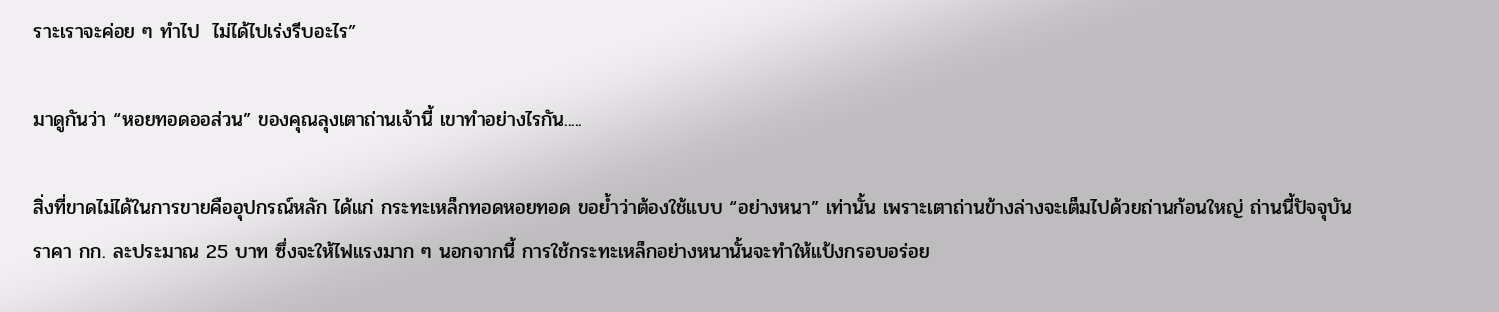ราะเราจะค่อย ๆ ทำไป  ไม่ได้ไปเร่งรีบอะไร”

มาดูกันว่า “หอยทอดออส่วน” ของคุณลุงเตาถ่านเจ้านี้ เขาทำอย่างไรกัน.....

สิ่งที่ขาดไม่ได้ในการขายคืออุปกรณ์หลัก ได้แก่ กระทะเหล็กทอดหอยทอด ขอย้ำว่าต้องใช้แบบ “อย่างหนา” เท่านั้น เพราะเตาถ่านข้างล่างจะเต็มไปด้วยถ่านก้อนใหญ่ ถ่านนี้ปัจจุบันราคา กก. ละประมาณ 25 บาท ซึ่งจะให้ไฟแรงมาก ๆ นอกจากนี้ การใช้กระทะเหล็กอย่างหนานั้นจะทำให้แป้งกรอบอร่อย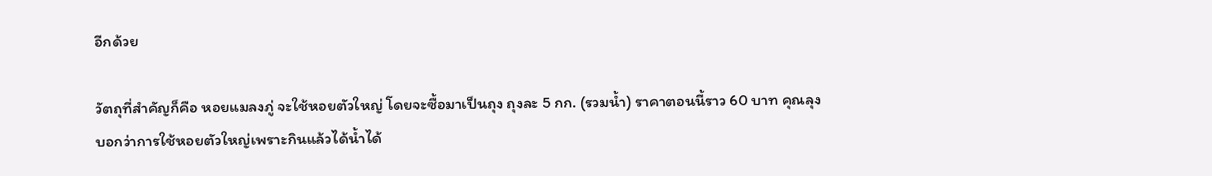อีกด้วย

วัตถุที่สำคัญก็คือ หอยแมลงภู่ จะใช้หอยตัวใหญ่ โดยจะซื้อมาเป็นถุง ถุงละ 5 กก. (รวมน้ำ) ราคาตอนนี้ราว 60 บาท คุณลุงบอกว่าการใช้หอยตัวใหญ่เพราะกินแล้วได้น้ำได้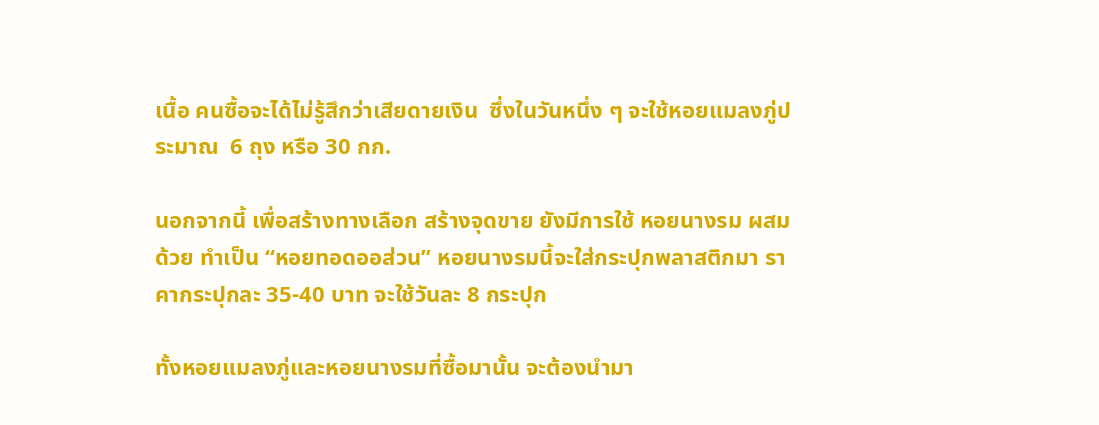เนื้อ คนซื้อจะได้ไม่รู้สึกว่าเสียดายเงิน  ซึ่งในวันหนึ่ง ๆ จะใช้หอยแมลงภู่ประมาณ  6 ถุง หรือ 30 กก.

นอกจากนี้ เพื่อสร้างทางเลือก สร้างจุดขาย ยังมีการใช้ หอยนางรม ผสมด้วย ทำเป็น “หอยทอดออส่วน” หอยนางรมนี้จะใส่กระปุกพลาสติกมา ราคากระปุกละ 35-40 บาท จะใช้วันละ 8 กระปุก

ทั้งหอยแมลงภู่และหอยนางรมที่ซื้อมานั้น จะต้องนำมา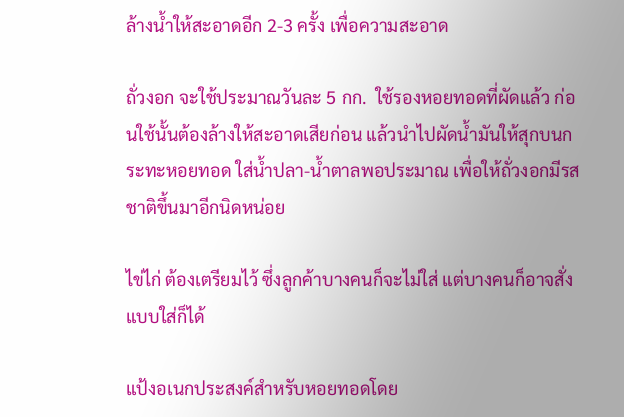ล้างน้ำให้สะอาดอีก 2-3 ครั้ง เพื่อความสะอาด

ถั่วงอก จะใช้ประมาณวันละ 5 กก.  ใช้รองหอยทอดที่ผัดแล้ว ก่อนใช้นั้นต้องล้างให้สะอาดเสียก่อน แล้วนำไปผัดน้ำมันให้สุกบนกระทะหอยทอด ใส่น้ำปลา-น้ำตาลพอประมาณ เพื่อให้ถั่วงอกมีรสชาติขึ้นมาอีกนิดหน่อย

ไข่ไก่ ต้องเตรียมไว้ ซึ่งลูกค้าบางคนก็จะไม่ใส่ แต่บางคนก็อาจสั่งแบบใส่ก็ได้

แป้งอเนกประสงค์สำหรับหอยทอดโดย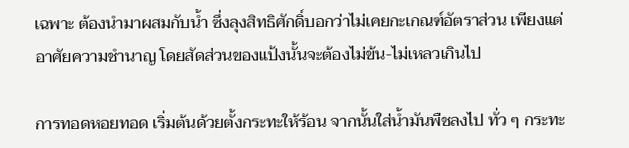เฉพาะ ต้องนำมาผสมกับน้ำ ซึ่งลุงสิทธิศักดิ์บอกว่าไม่เคยกะเกณฑ์อัตราส่วน เพียงแต่อาศัยความชำนาญ โดยสัดส่วนของแป้งนั้นจะต้องไม่ข้น-ไม่เหลวเกินไป

การทอดหอยทอด เริ่มต้นด้วยตั้งกระทะให้ร้อน จากนั้นใส่น้ำมันพืชลงไป ทั่ว ๆ กระทะ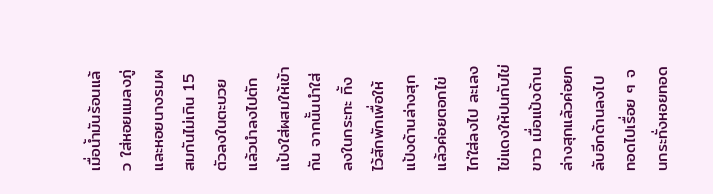เมื่อน้ำมันร้อนแล้ว ใส่หอยแมลงภู่และหอยนางรมผสมกันไม่เกิน 15 ตัวลงในตะบวย แล้วนำลงไปตักแป้งใส่ผสมให้เข้ากัน จากนั้นนำใส่ลงในกระทะ ทิ้งไว้สักพักเพื่อให้แป้งด้านล่างสุก แล้วค่อยตอกไข่ไก่ใส่ลงไป ละเลงไข่แดงให้ปนกับไข่ขาว เมื่อแป้งด้านล่างสุกแล้วค่อยกลับอีกด้านลงไป ทอดไปเรื่อย ๆ จนกระทั่งหอยทอด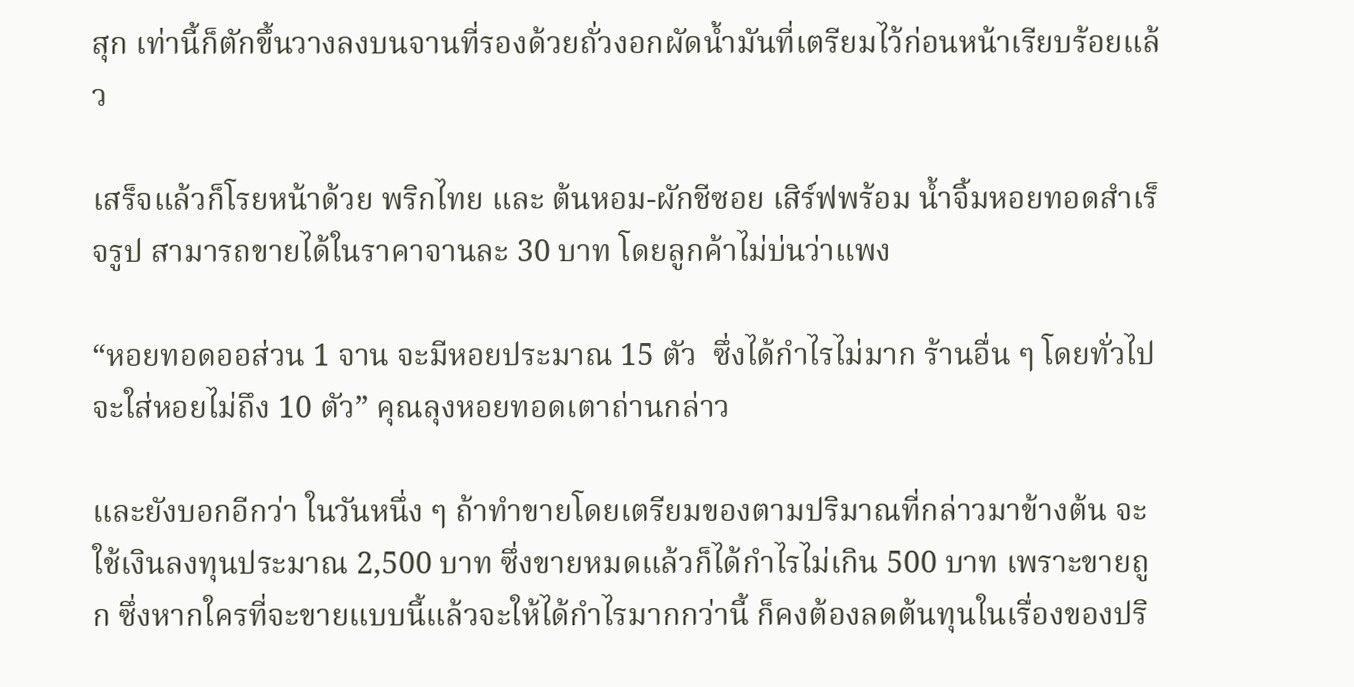สุก เท่านี้ก็ตักขึ้นวางลงบนจานที่รองด้วยถั่วงอกผัดน้ำมันที่เตรียมไว้ก่อนหน้าเรียบร้อยแล้ว

เสร็จแล้วก็โรยหน้าด้วย พริกไทย และ ต้นหอม-ผักชีซอย เสิร์ฟพร้อม น้ำจิ้มหอยทอดสำเร็จรูป สามารถขายได้ในราคาจานละ 30 บาท โดยลูกค้าไม่บ่นว่าแพง

“หอยทอดออส่วน 1 จาน จะมีหอยประมาณ 15 ตัว  ซึ่งได้กำไรไม่มาก ร้านอื่น ๆ โดยทั่วไปจะใส่หอยไม่ถึง 10 ตัว” คุณลุงหอยทอดเตาถ่านกล่าว

และยังบอกอีกว่า ในวันหนึ่ง ๆ ถ้าทำขายโดยเตรียมของตามปริมาณที่กล่าวมาข้างต้น จะใช้เงินลงทุนประมาณ 2,500 บาท ซึ่งขายหมดแล้วก็ได้กำไรไม่เกิน 500 บาท เพราะขายถูก ซึ่งหากใครที่จะขายแบบนี้แล้วจะให้ได้กำไรมากกว่านี้ ก็คงต้องลดต้นทุนในเรื่องของปริ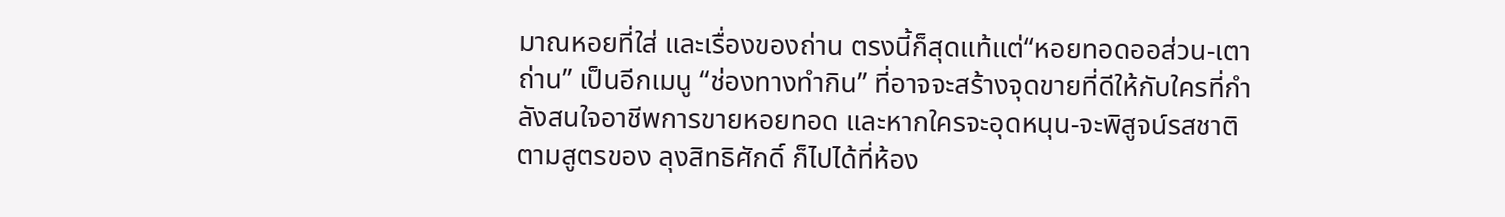มาณหอยที่ใส่ และเรื่องของถ่าน ตรงนี้ก็สุดแท้แต่“หอยทอดออส่วน-เตาถ่าน” เป็นอีกเมนู “ช่องทางทำกิน” ที่อาจจะสร้างจุดขายที่ดีให้กับใครที่กำลังสนใจอาชีพการขายหอยทอด และหากใครจะอุดหนุน-จะพิสูจน์รสชาติตามสูตรของ ลุงสิทธิศักดิ์ ก็ไปได้ที่ห้อง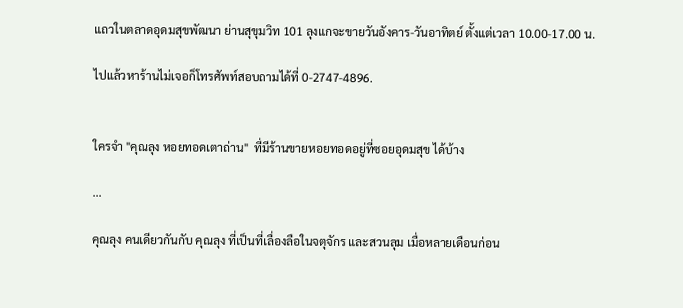แถวในตลาดอุดมสุขพัฒนา ย่านสุขุมวิท 101 ลุงแกจะขายวันอังคาร-วันอาทิตย์ ตั้งแต่เวลา 10.00-17.00 น.

ไปแล้วหาร้านไม่เจอก็โทรศัพท์สอบถามได้ที่ 0-2747-4896.


ใครจำ "คุณลุง หอยทอดเตาถ่าน"  ที่มีร้านขายหอยทอดอยู่ที่ซอยอุดมสุข ได้บ้าง

...

คุณลุง คนเดียวกันกับ คุณลุง ที่เป็นที่เลื่องลือในจตุจักร และสวนลุม เมื่อหลายเดือนก่อน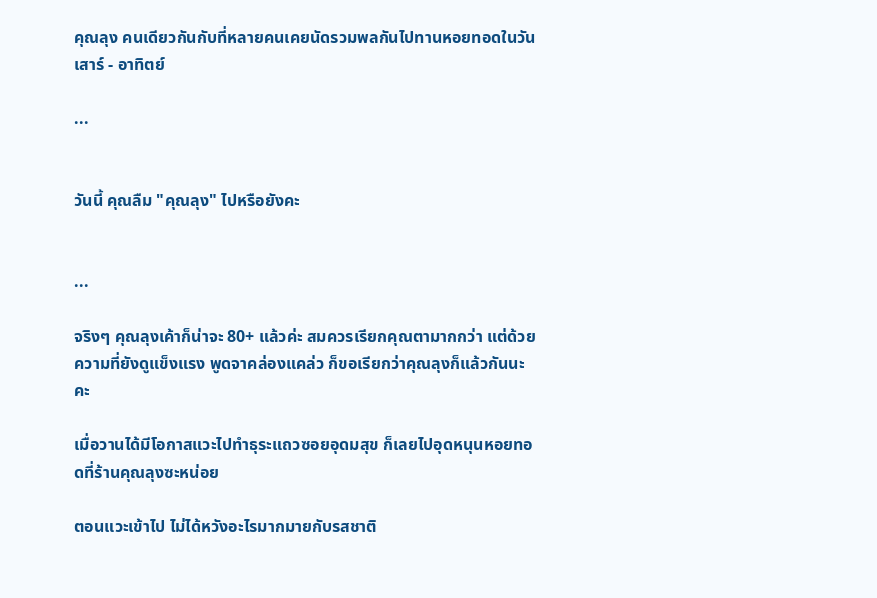คุณลุง คนเดียวกันกับที่หลายคนเคยนัดรวมพลกันไปทานหอยทอดในวันเสาร์ - อาทิตย์

...


วันนี้ คุณลืม "คุณลุง" ไปหรือยังคะ


...

จริงๆ คุณลุงเค้าก็น่าจะ 80+ แล้วค่ะ สมควรเรียกคุณตามากกว่า แต่ด้วยความที่ยังดูแข็งแรง พูดจาคล่องแคล่ว ก็ขอเรียกว่าคุณลุงก็แล้วกันนะคะ

เมื่อวานได้มีโอกาสแวะไปทำธุระแถวซอยอุดมสุข ก็เลยไปอุดหนุนหอยทอดที่ร้านคุณลุงซะหน่อย

ตอนแวะเข้าไป ไม่ได้หวังอะไรมากมายกับรสชาติ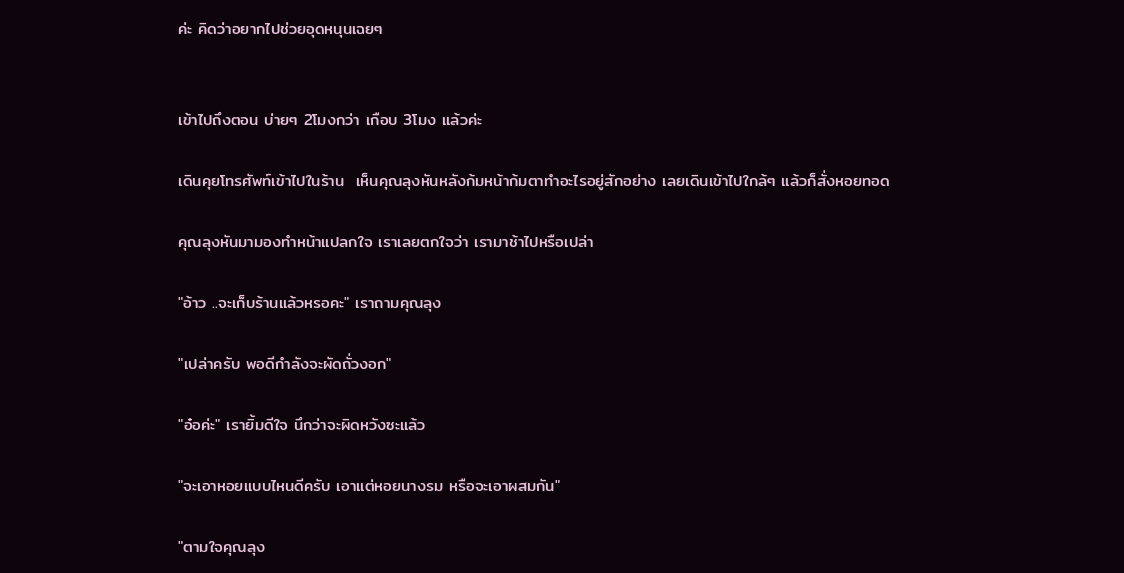ค่ะ คิดว่าอยากไปช่วยอุดหนุนเฉยๆ


เข้าไปถึงตอน บ่ายๆ 2โมงกว่า เกือบ 3โมง แล้วค่ะ

เดินคุยโทรศัพท์เข้าไปในร้าน  เห็นคุณลุงหันหลังก้มหน้าก้มตาทำอะไรอยู่สักอย่าง เลยเดินเข้าไปใกล้ๆ แล้วก็สั่งหอยทอด

คุณลุงหันมามองทำหน้าแปลกใจ เราเลยตกใจว่า เรามาช้าไปหรือเปล่า

"อ้าว ..จะเก็บร้านแล้วหรอคะ" เราถามคุณลุง

"เปล่าครับ พอดีกำลังจะผัดถั่วงอก"

"อ๋อค่ะ" เรายิ้มดีใจ นึกว่าจะผิดหวังซะแล้ว

"จะเอาหอยแบบไหนดีครับ เอาแต่หอยนางรม หรือจะเอาผสมกัน"

"ตามใจคุณลุง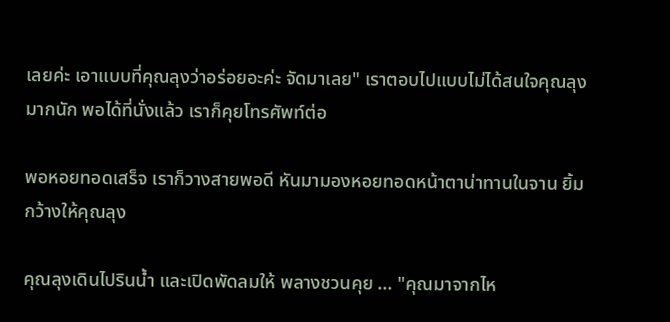เลยค่ะ เอาแบบที่คุณลุงว่าอร่อยอะค่ะ จัดมาเลย" เราตอบไปแบบไม่ได้สนใจคุณลุงมากนัก พอได้ที่นั่งแล้ว เราก็คุยโทรศัพท์ต่อ

พอหอยทอดเสร็จ เราก็วางสายพอดี หันมามองหอยทอดหน้าตาน่าทานในจาน ยิ้มกว้างให้คุณลุง

คุณลุงเดินไปรินน้ำ และเปิดพัดลมให้ พลางชวนคุย ... "คุณมาจากไห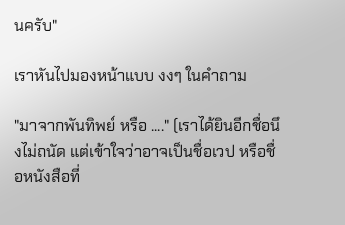นครับ"

เราหันไปมองหน้าแบบ งงๆ ในคำถาม

"มาจากพันทิพย์ หรือ ...." (เราได้ยินอีกชื่อนึงไม่ถนัด แต่เข้าใจว่าอาจเป็นชื่อเวป หรือชื่อหนังสือที่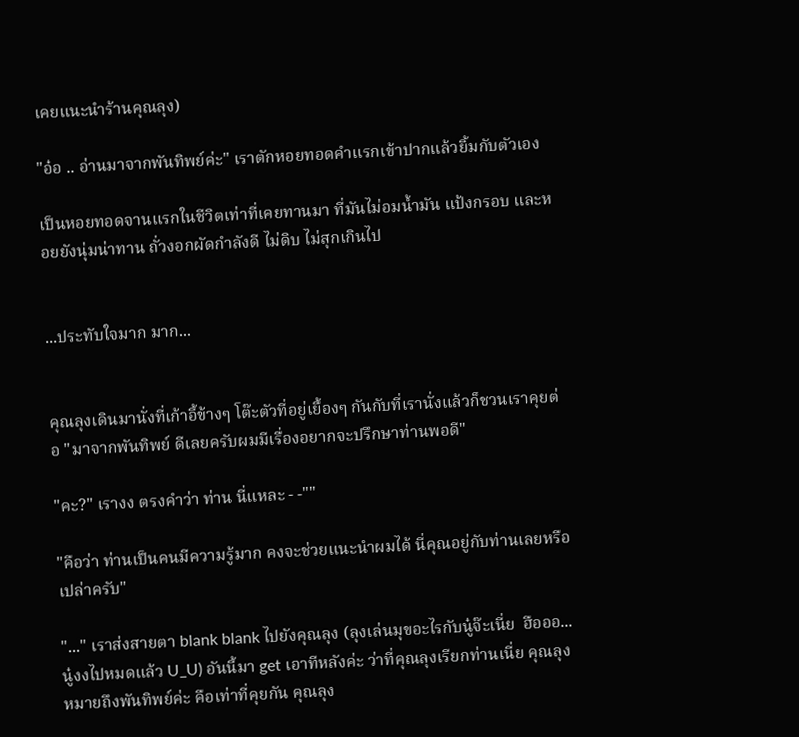เคยแนะนำร้านคุณลุง)

"อ๋อ .. อ่านมาจากพันทิพย์ค่ะ" เราตักหอยทอดคำแรกเข้าปากแล้วยิ้มกับตัวเอง

เป็นหอยทอดจานแรกในชีวิตเท่าที่เคยทานมา ที่มันไม่อมน้ำมัน แป้งกรอบ และหอยยังนุ่มน่าทาน ถั่วงอกผัดกำลังดี ไม่ดิบ ไม่สุกเกินไป


...ประทับใจมาก มาก...


คุณลุงเดินมานั่งที่เก้าอี้ข้างๆ โต๊ะตัวที่อยู่เยื้องๆ กันกับที่เรานั่งแล้วก็ชวนเราคุยต่อ "มาจากพันทิพย์ ดีเลยครับผมมีเรื่องอยากจะปรึกษาท่านพอดี"

"คะ?" เรางง ตรงคำว่า ท่าน นี่แหละ - -""

"คือว่า ท่านเป็นคนมีความรู้มาก คงจะช่วยแนะนำผมได้ นี่คุณอยู่กับท่านเลยหรือเปล่าครับ"

"..." เราส่งสายตา blank blank ไปยังคุณลุง (ลุงเล่นมุขอะไรกับนู๋จ๊ะเนี่ย  ฮือออ... นู๋งงไปหมดแล้ว U_U) อันนี้มา get เอาทีหลังค่ะ ว่าที่คุณลุงเรียกท่านเนี่ย คุณลุงหมายถึงพันทิพย์ค่ะ คือเท่าที่คุยกัน คุณลุง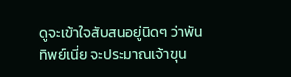ดูจะเข้าใจสับสนอยู่นิดๆ ว่าพันทิพย์เนี่ย จะประมาณเจ้าขุน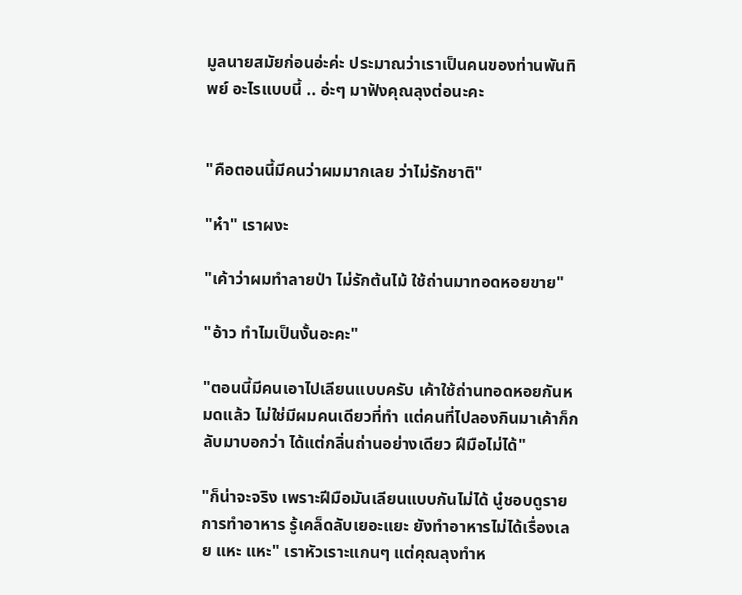มูลนายสมัยก่อนอ่ะค่ะ ประมาณว่าเราเป็นคนของท่านพันทิพย์ อะไรแบบนี้ .. อ่ะๆ มาฟังคุณลุงต่อนะคะ


"คือตอนนี้มีคนว่าผมมากเลย ว่าไม่รักชาติ"

"ห๋า" เราผงะ

"เค้าว่าผมทำลายป่า ไม่รักต้นไม้ ใช้ถ่านมาทอดหอยขาย"

"อ้าว ทำไมเป็นงั้นอะคะ"

"ตอนนี้มีคนเอาไปเลียนแบบครับ เค้าใช้ถ่านทอดหอยกันหมดแล้ว ไม่ใช่มีผมคนเดียวที่ทำ แต่คนที่ไปลองกินมาเค้าก็กลับมาบอกว่า ได้แต่กลิ่นถ่านอย่างเดียว ฝีมือไม่ได้"

"ก็น่าจะจริง เพราะฝีมือมันเลียนแบบกันไม่ได้ นู๋ชอบดูรายการทำอาหาร รู้เคล็ดลับเยอะแยะ ยังทำอาหารไม่ได้เรื่องเลย แหะ แหะ" เราหัวเราะแกนๆ แต่คุณลุงทำห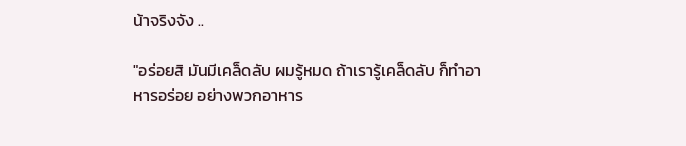น้าจริงจัง ..

"อร่อยสิ มันมีเคล็ดลับ ผมรู้หมด ถ้าเรารู้เคล็ดลับ ก็ทำอาหารอร่อย อย่างพวกอาหาร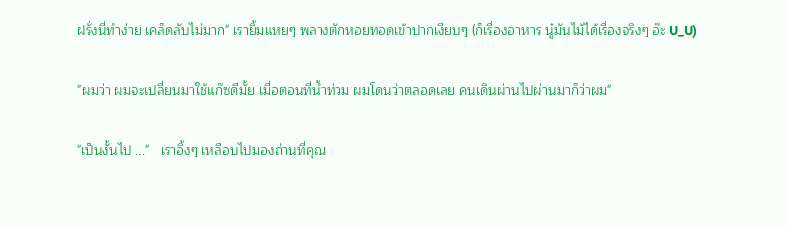ฝรั่งนี่ทำง่าย เคล็ดลับไม่มาก" เรายิ้มแหยๆ พลางตักหอยทอดเข้าปากเงียบๆ (ก็เรื่องอาหาร นู๋มันไม้ได้เรื่องจริงๆ อ๊ะ U_U)

"ผมว่า ผมจะเปลี่ยนมาใช้แก๊ซดีมั้ย เมื่อตอนที่น้ำท่วม ผมโดนว่าตลอดเลย คนเดินผ่านไปผ่านมาก็ว่าผม"

"เป็นงั้นไป ..."   เราอึ้งๆ เหลือบไปมองถ่านที่คุณ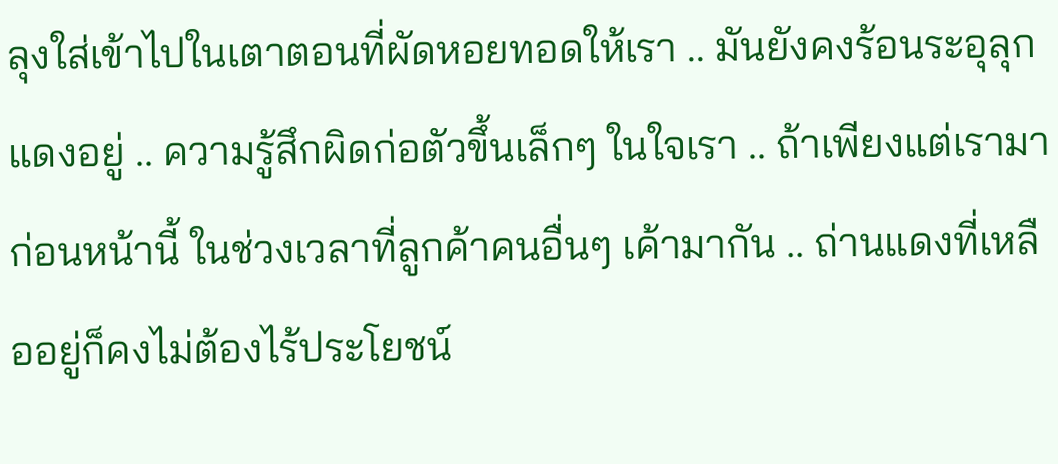ลุงใส่เข้าไปในเตาตอนที่ผัดหอยทอดให้เรา .. มันยังคงร้อนระอุลุกแดงอยู่ .. ความรู้สึกผิดก่อตัวขึ้นเล็กๆ ในใจเรา .. ถ้าเพียงแต่เรามาก่อนหน้านี้ ในช่วงเวลาที่ลูกค้าคนอื่นๆ เค้ามากัน .. ถ่านแดงที่เหลืออยู่ก็คงไม่ต้องไร้ประโยชน์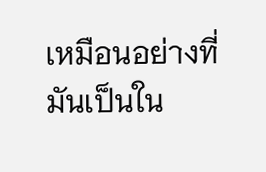เหมือนอย่างที่มันเป็นใน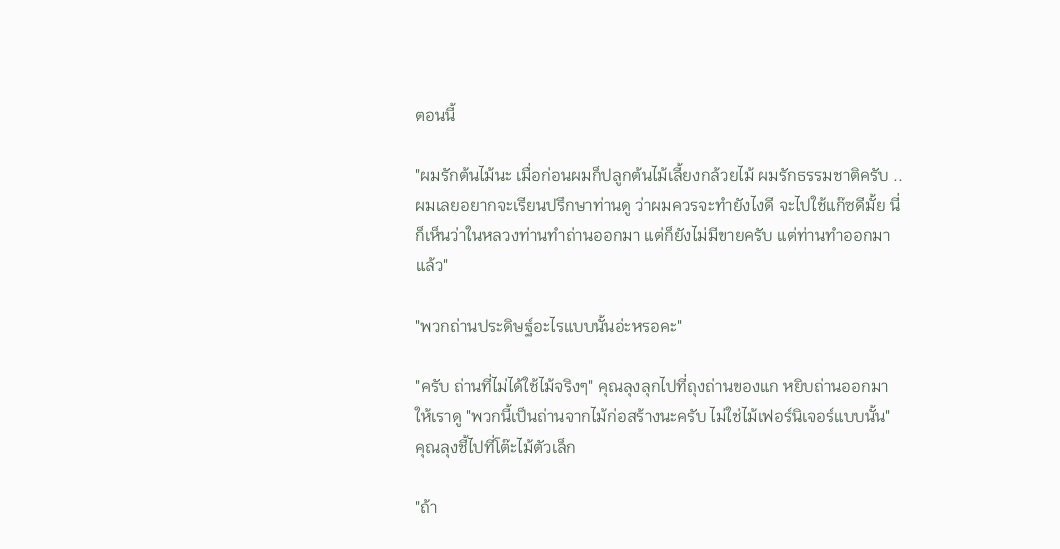ตอนนี้

"ผมรักต้นไม้นะ เมื่อก่อนผมก็ปลูกต้นไม้เลี้ยงกล้วยไม้ ผมรักธรรมชาติครับ .. ผมเลยอยากจะเรียนปรึกษาท่านดู ว่าผมควรจะทำยังไงดี จะไปใช้แก๊ซดีมั้ย นี่ก็เห็นว่าในหลวงท่านทำถ่านออกมา แต่ก็ยังไม่มีขายครับ แต่ท่านทำออกมาแล้ว"

"พวกถ่านประดิษฐ์อะไรแบบนั้นอ่ะหรอคะ"

"ครับ ถ่านที่ไม่ได้ใช้ไม้จริงๆ" คุณลุงลุกไปที่ถุงถ่านของแก หยิบถ่านออกมาให้เราดู "พวกนี้เป็นถ่านจากไม้ก่อสร้างนะครับ ไม่ใช่ไม้เฟอร์นิเจอร์แบบนั้น" คุณลุงชี้ไปที่โต๊ะไม้ตัวเล็ก

"ถ้า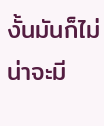งั้นมันก็ไม่น่าจะมี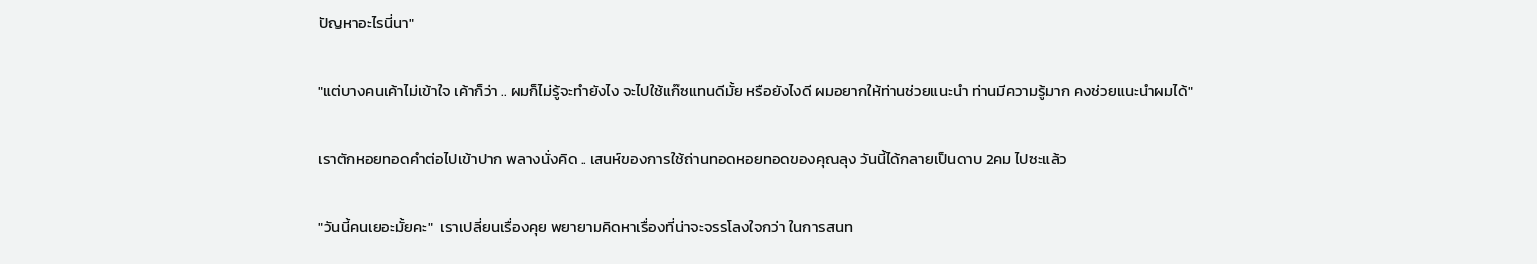ปัญหาอะไรนี่นา"

"แต่บางคนเค้าไม่เข้าใจ เค้าก็ว่า .. ผมก็ไม่รู้จะทำยังไง จะไปใช้แก๊ซแทนดีมั้ย หรือยังไงดี ผมอยากให้ท่านช่วยแนะนำ ท่านมีความรู้มาก คงช่วยแนะนำผมได้"

เราตักหอยทอดคำต่อไปเข้าปาก พลางนั่งคิด .. เสนห์ของการใช้ถ่านทอดหอยทอดของคุณลุง วันนี้ได้กลายเป็นดาบ 2คม ไปซะแล้ว

"วันนี้คนเยอะมั้ยคะ"  เราเปลี่ยนเรื่องคุย พยายามคิดหาเรื่องที่น่าจะจรรโลงใจกว่า ในการสนท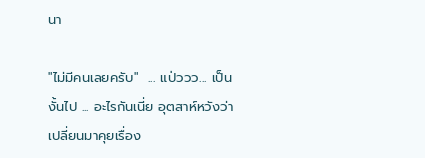นา

"ไม่มีคนเลยครับ"  ... แป่ววว... เป็นงั้นไป ... อะไรกันเนี่ย อุตสาห์หวังว่าเปลี่ยนมาคุยเรื่อง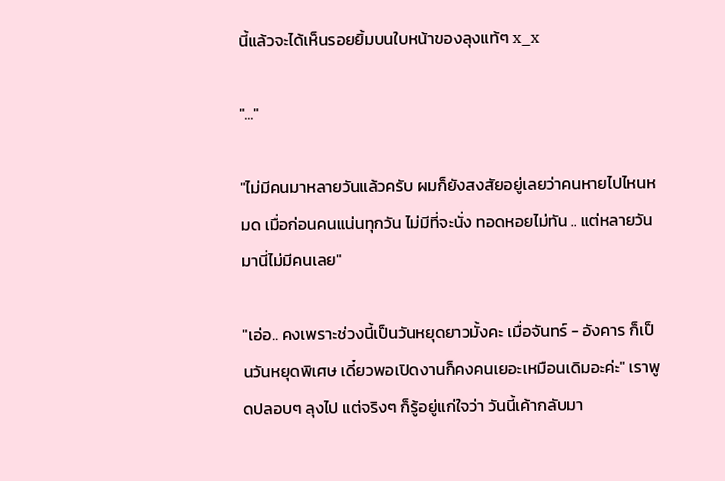นี้แล้วจะได้เห็นรอยยิ้มบนใบหน้าของลุงแท้ๆ x_x

"..."

"ไม่มีคนมาหลายวันแล้วครับ ผมก็ยังสงสัยอยู่เลยว่าคนหายไปไหนหมด เมื่อก่อนคนแน่นทุกวัน ไม่มีที่จะนั่ง ทอดหอยไม่ทัน .. แต่หลายวันมานี่ไม่มีคนเลย"

"เอ่อ.. คงเพราะช่วงนี้เป็นวันหยุดยาวมั้งคะ เมื่อจันทร์ - อังคาร ก็เป็นวันหยุดพิเศษ เดี๋ยวพอเปิดงานก็คงคนเยอะเหมือนเดิมอะค่ะ" เราพูดปลอบๆ ลุงไป แต่จริงๆ ก็รู้อยู่แก่ใจว่า วันนี้เค้ากลับมา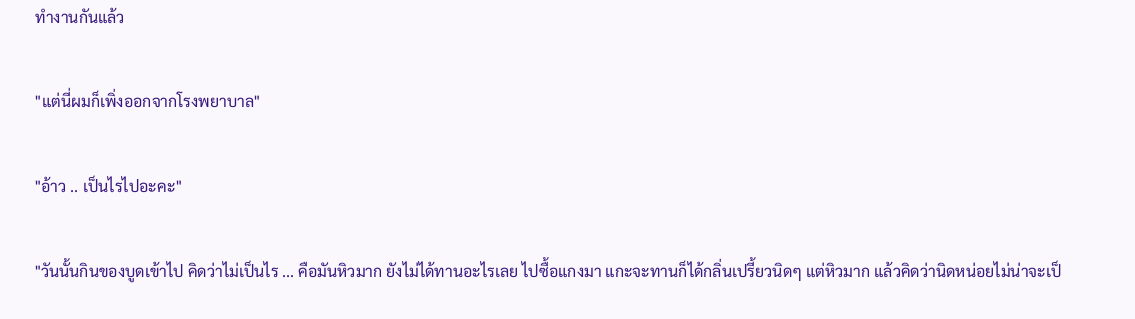ทำงานกันแล้ว

"แต่นี่ผมก็เพิ่งออกจากโรงพยาบาล"

"อ้าว .. เป็นไรไปอะคะ"

"วันนั้นกินของบูดเข้าไป คิดว่าไม่เป็นไร ... คือมันหิวมาก ยังไม่ได้ทานอะไรเลย ไปซื้อแกงมา แกะจะทานก็ได้กลิ่นเปรี้ยวนิดๆ แต่หิวมาก แล้วคิดว่านิดหน่อยไม่น่าจะเป็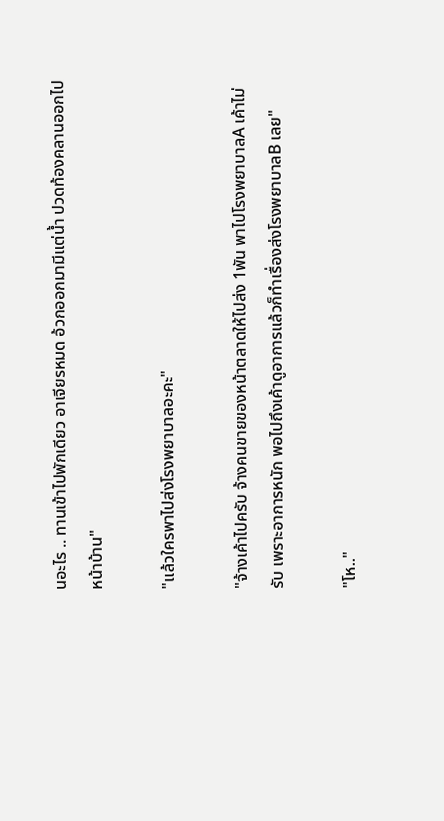นอะไร .. ทานเข้าไปพักเดียว อาเจียรหมด อ้วกออกมามีแต่น้ำ ปวดท้องคลานออกไปหน้าบ้าน"

"แล้วใครพาไปส่งโรงพยาบาลอะคะ"

"จ้างเค้าไปครับ จ้างคนขายของหน้าตลาดให้ไปส่ง 1พัน พาไปโรงพยาบาลA เค้าไม่รับ เพราะอาการหนัก พอไปถึงเค้าดูอาการแล้วก็ทำเรื่องส่งโรงพยาบาลB เลย"

"โห.."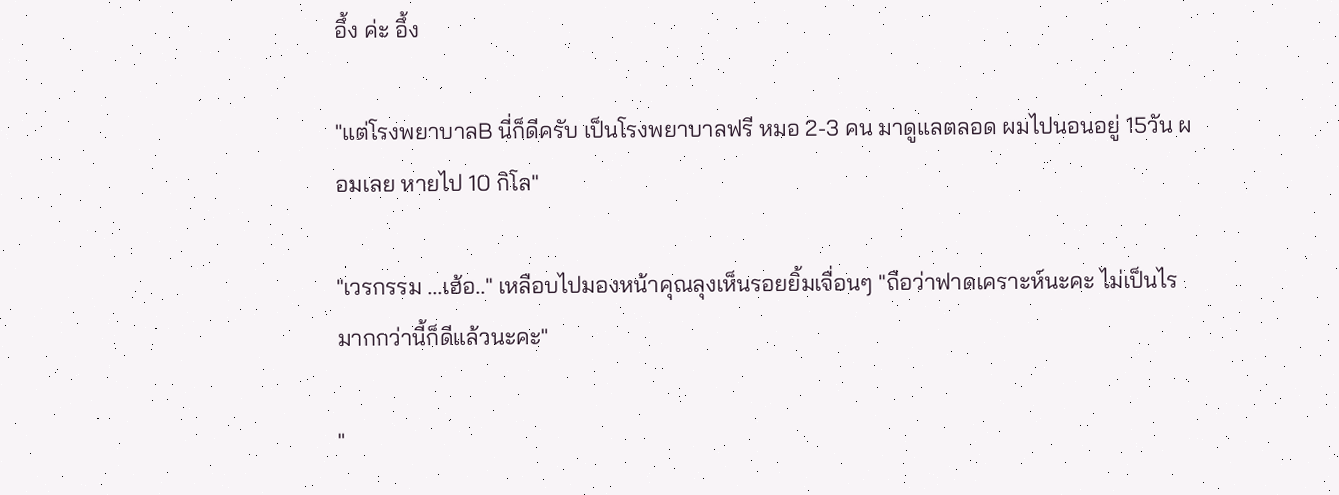อึ้ง ค่ะ อึ้ง

"แต่โรงพยาบาลB นี่ก็ดีครับ เป็นโรงพยาบาลฟรี หมอ 2-3 คน มาดูแลตลอด ผมไปนอนอยู่ 15วัน ผอมเลย หายไป 10 กิโล"

"เวรกรรม ...เฮ้อ.." เหลือบไปมองหน้าคุณลุงเห็นรอยยิ้มเจื่อนๆ "ถือว่าฟาดเคราะห์นะคะ ไม่เป็นไรมากกว่านี้ก็ดีแล้วนะคะ"

"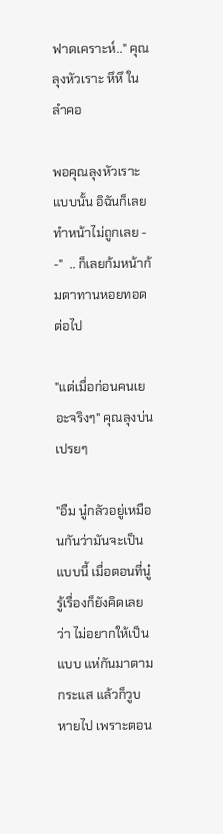ฟาดเคราะห์.." คุณลุงหัวเราะ หึหึ ในลำคอ

พอคุณลุงหัวเราะแบบนั้น อิฉันก็เลยทำหน้าไม่ถูกเลย - -"  .. ก็เลยก้มหน้าก้มตาทานหอยทอดต่อไป

"แต่เมื่อก่อนคนเยอะจริงๆ" คุณลุงบ่นเปรยๆ

"อืม นู๋กลัวอยู่เหมือนกันว่ามันจะเป็นแบบนี้ เมื่อตอนที่นู๋รู้เรื่องก็ยังคิดเลยว่า ไม่อยากให้เป็นแบบ แห่กันมาตามกระแส แล้วก็วูบหายไป เพราะตอน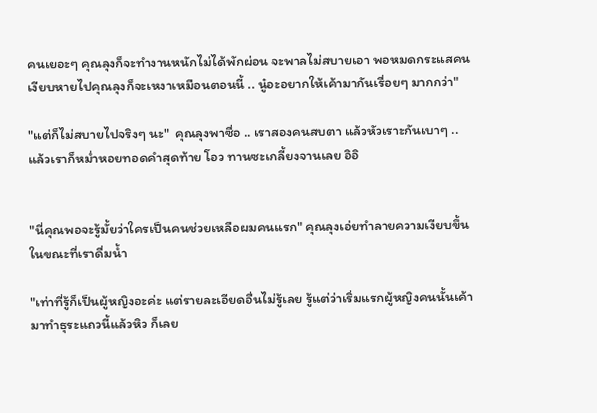คนเยอะๆ คุณลุงก็จะทำงานหนักไม่ได้พักผ่อน จะพาลไม่สบายเอา พอหมดกระแสคนเงียบหายไปคุณลุงก็จะเหงาเหมือนตอนนี้ .. นู๋อะอยากให้เค้ามากันเรื่อยๆ มากกว่า"

"แต่ก็ไม่สบายไปจริงๆ นะ"  คุณลุงพาซื่อ .. เราสองคนสบตา แล้วหัวเราะกันเบาๆ .. แล้วเราก็หม่ำหอยทอดคำสุดท้าย โอว ทานซะเกลี้ยงจานเลย อิอิ


"นี่คุณพอจะรู้มั้ยว่าใครเป็นคนช่วยเหลือผมคนแรก" คุณลุงเอ่ยทำลายความเงียบขึ้นในขณะที่เราดื่มน้ำ

"เท่าที่รู้ก็เป็นผู้หญิงอะค่ะ แต่รายละเอียดอื่นไม่รู้เลย รู้แต่ว่าเริ่มแรกผู้หญิงคนนั้นเค้ามาทำธุระแถวนี้แล้วหิว ก็เลย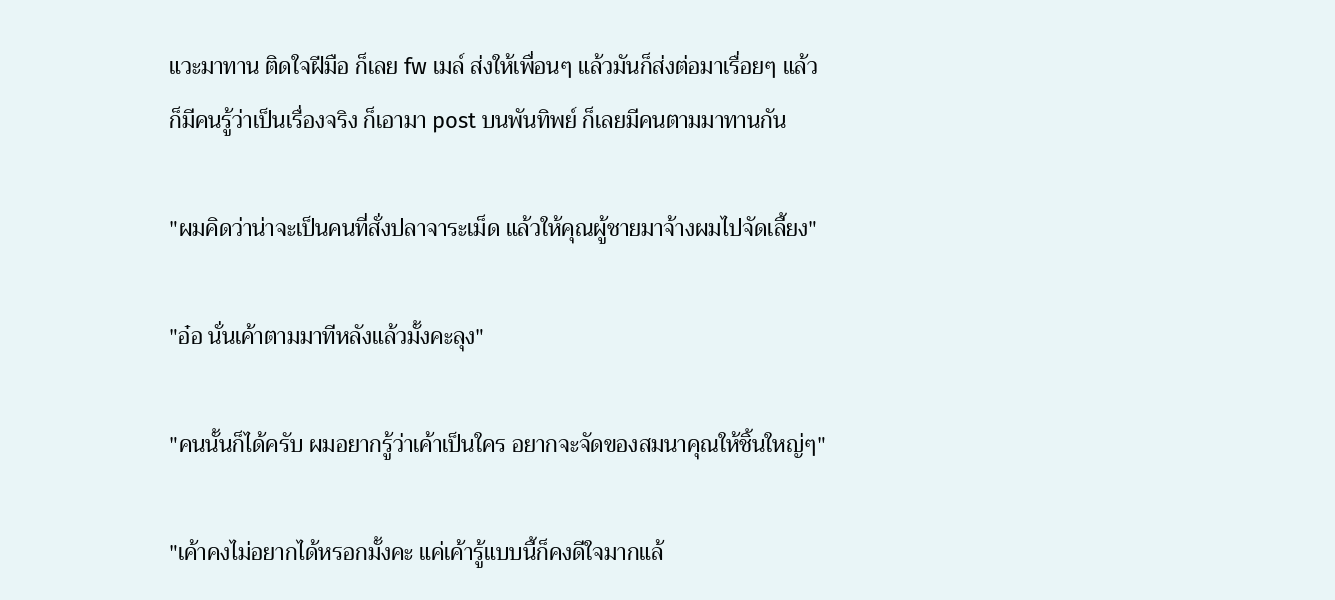แวะมาทาน ติดใจฝีมือ ก็เลย fw เมล์ ส่งให้เพื่อนๆ แล้วมันก็ส่งต่อมาเรื่อยๆ แล้วก็มีคนรู้ว่าเป็นเรื่องจริง ก็เอามา post บนพันทิพย์ ก็เลยมีคนตามมาทานกัน

"ผมคิดว่าน่าจะเป็นคนที่สั่งปลาจาระเม็ด แล้วให้คุณผู้ชายมาจ้างผมไปจัดเลี้ยง"

"อ๋อ นั่นเค้าตามมาทีหลังแล้วมั้งคะลุง"

"คนนั้นก็ได้ครับ ผมอยากรู้ว่าเค้าเป็นใคร อยากจะจัดของสมนาคุณให้ชิ้นใหญ่ๆ"

"เค้าคงไม่อยากได้หรอกมั้งคะ แค่เค้ารู้แบบนี้ก็คงดีใจมากแล้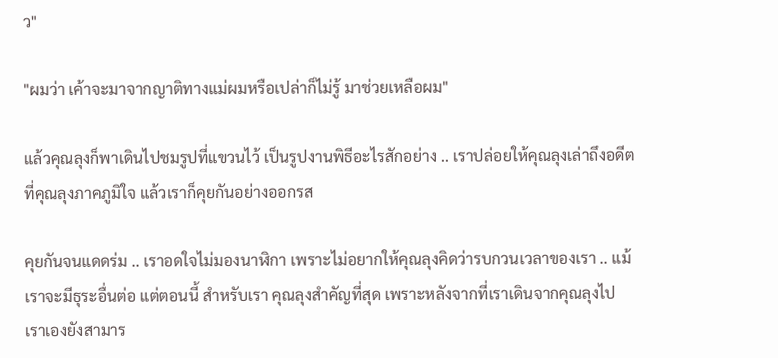ว"

"ผมว่า เค้าจะมาจากญาติทางแม่ผมหรือเปล่าก็ไม่รู้ มาช่วยเหลือผม"

แล้วคุณลุงก็พาเดินไปชมรูปที่แขวนไว้ เป็นรูปงานพิธีอะไรสักอย่าง .. เราปล่อยให้คุณลุงเล่าถึงอดีตที่คุณลุงภาคภูมิใจ แล้วเราก็คุยกันอย่างออกรส

คุยกันจนแดดร่ม .. เราอดใจไม่มองนาฬิกา เพราะไม่อยากให้คุณลุงคิดว่ารบกวนเวลาของเรา .. แม้เราจะมีธุระอื่นต่อ แต่ตอนนี้ สำหรับเรา คุณลุงสำคัญที่สุด เพราะหลังจากที่เราเดินจากคุณลุงไป เราเองยังสามาร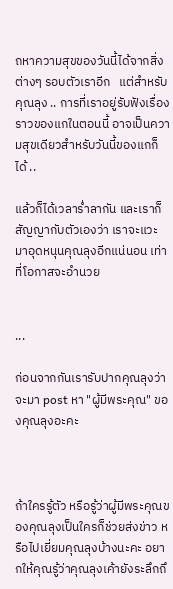ถหาความสุขของวันนี้ได้จากสิ่งต่างๆ รอบตัวเราอีก   แต่สำหรับคุณลุง .. การที่เราอยู่รับฟังเรื่องราวของแกในตอนนี้ อาจเป็นความสุขเดียวสำหรับวันนี้ของแกก็ได้ ..

แล้วก็ได้เวลาร่ำลากัน และเราก็สัญญากับตัวเองว่า เราจะแวะมาอุดหนุนคุณลุงอีกแน่นอน เท่าที่โอกาสจะอำนวย


...

ก่อนจากกันเรารับปากคุณลุงว่าจะมา post หา "ผู้มีพระคุณ" ของคุณลุงอะคะ



ถ้าใครรู้ตัว หรือรู้ว่าผู้มีพระคุณของคุณลุงเป็นใครก็ช่วยส่งข่าว หรือไปเยี่ยมคุณลุงบ้างนะคะ อยากให้คุณรู้ว่าคุณลุงเค้ายังระลึกถึ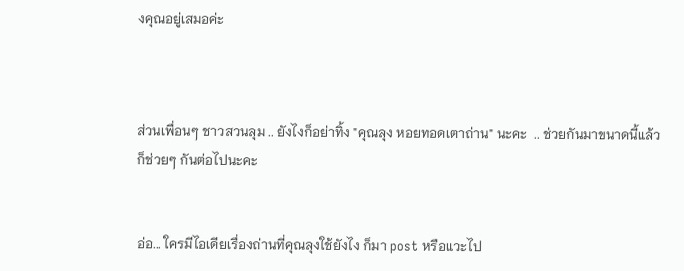งคุณอยู่เสมอค่ะ



ส่วนเพื่อนๆ ชาวสวนลุม .. ยังไงก็อย่าทิ้ง "คุณลุง หอยทอดเตาถ่าน" นะคะ  .. ช่วยกันมาขนาดนี้แล้ว ก็ช่วยๆ กันต่อไปนะคะ


อ่อ... ใครมีไอเดียเรื่องถ่านที่คุณลุงใช้ยังไง ก็มา post หรือแวะไป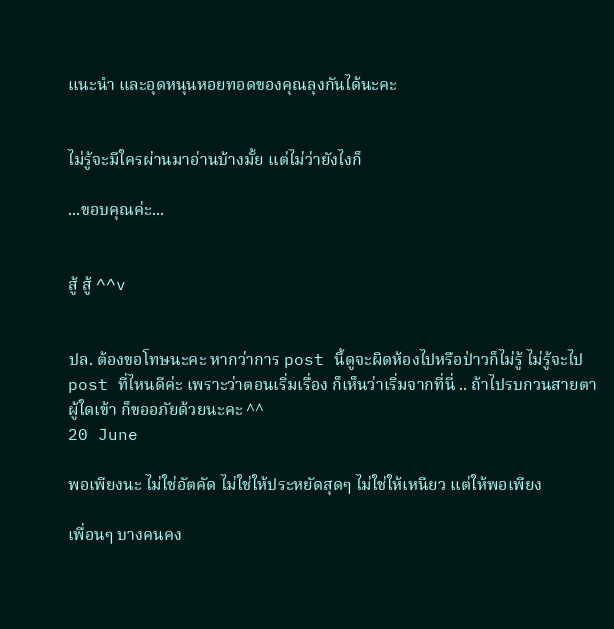แนะนำ และอุดหนุนหอยทอดของคุณลุงกันได้นะคะ


ไม่รู้จะมีใครผ่านมาอ่านบ้างมั้ย แต่ไม่ว่ายังไงก็

...ขอบคุณค่ะ...


สู้ สู้ ^^v


ปล. ต้องขอโทษนะคะ หากว่าการ post นี้ดูจะผิดห้องไปหรือป่าวก็ไม่รู้ ไม่รู้จะไป post ที่ไหนดีค่ะ เพราะว่าตอนเริ่มเรื่อง ก็เห็นว่าเริ่มจากที่นี่ .. ถ้าไปรบกวนสายตาผู้ใดเข้า ก็ขออภัยด้วยนะคะ ^^
20 June

พอเพียงนะ ไม่ใช่อัตคัด ไม่ใช่ให้ประหยัดสุดๆ ไม่ใช่ให้เหนียว แต่ให้พอเพียง

เพื่อนๆ บางคนคง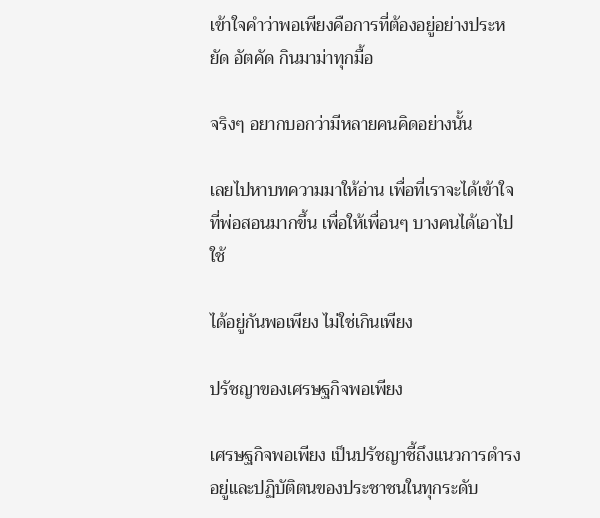เข้าใจคำว่าพอเพียงคือการที่ต้องอยู่อย่างประหยัด อัตคัด กินมาม่าทุกมื้อ

จริงๆ อยากบอกว่ามีหลายคนคิดอย่างนั้น

เลยไปหาบทความมาให้อ่าน เพื่อที่เราจะได้เข้าใจที่พ่อสอนมากขึ้น เพื่อให้เพื่อนๆ บางคนได้เอาไปใช้

ได้อยู่กันพอเพียง ไม่ใช่เกินเพียง

ปรัชญาของเศรษฐกิจพอเพียง

เศรษฐกิจพอเพียง เป็นปรัชญาชี้ถึงแนวการดำรงอยู่และปฏิบัติตนของประชาชนในทุกระดับ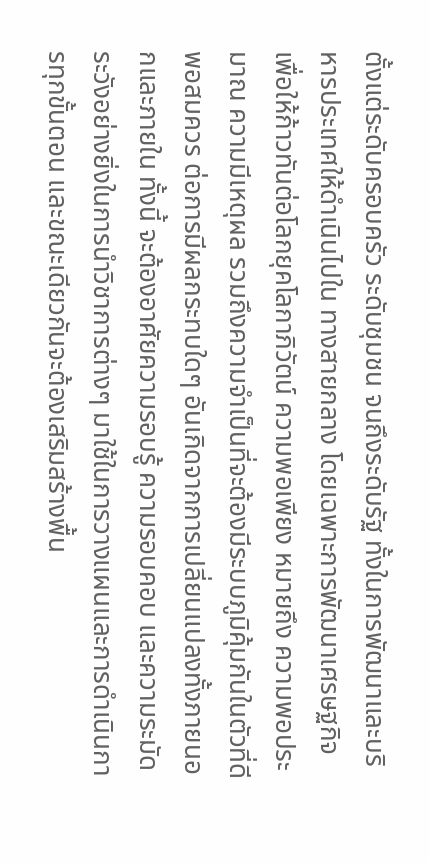ตั้งแต่ระดับครอบครัว ระดับชุมชน จนถึงระดับรัฐ ทั้งในการพัฒนาและบริหารประเทศให้ดำเนินไปใน ทางสายกลาง โดยเฉพาะการพัฒนาเศรษฐกิจเพื่อให้ก้าวทันต่อโลกยุคโลกาภิวัตน์ ความพอเพียง หมายถึง ความพอประมาณ ความมีเหตุผล รวมถึงความจำเป็นที่จะต้องมีระบบภูมิคุ้มกันในตัวที่ดีพอสมควร ต่อการมีผลกระทบใดๆ อันเกิดจากการเปลี่ยนแปลงทั้งภายนอกและภายใน ทั้งนี้ จะต้องอาศัยความรอบรู้ ความรอบคอบ และความระมัดระวังอย่างยิ่งในการนำวิชาการต่างๆ มาใช้ในการวางแผนและการดำเนินการทุกขั้นตอน และขณะเดียวกันจะต้องเสริมสร้างพื้น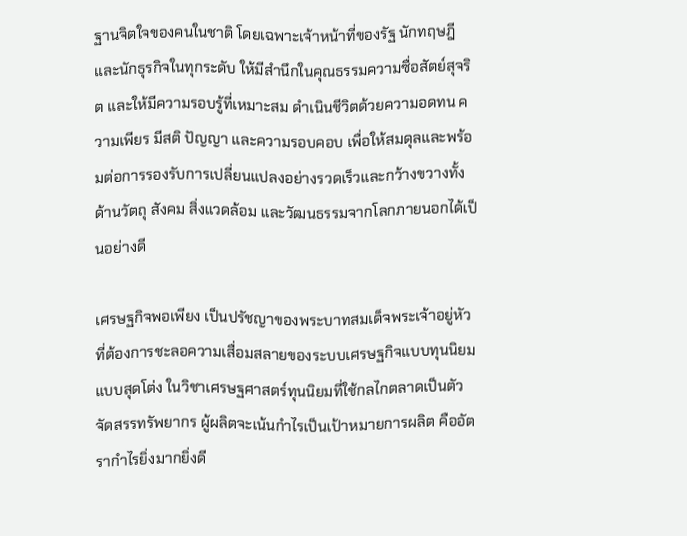ฐานจิตใจของคนในชาติ โดยเฉพาะเจ้าหน้าที่ของรัฐ นักทฤษฎี และนักธุรกิจในทุกระดับ ให้มีสำนึกในคุณธรรมความซื่อสัตย์สุจริต และให้มีความรอบรู้ที่เหมาะสม ดำเนินชีวิตด้วยความอดทน ความเพียร มีสติ ปัญญา และความรอบคอบ เพื่อให้สมดุลและพร้อมต่อการรองรับการเปลี่ยนแปลงอย่างรวดเร็วและกว้างขวางทั้งด้านวัตถุ สังคม สิ่งแวดล้อม และวัฒนธรรมจากโลกภายนอกได้เป็นอย่างดี

เศรษฐกิจพอเพียง เป็นปรัชญาของพระบาทสมเด็จพระเจ้าอยู่หัวที่ต้องการชะลอความเสื่อมสลายของระบบเศรษฐกิจแบบทุนนิยมแบบสุดโต่ง ในวิชาเศรษฐศาสตร์ทุนนิยมที่ใช้กลไกตลาดเป็นตัวจัดสรรทรัพยากร ผู้ผลิตจะเน้นกำไรเป็นเป้าหมายการผลิต คืออัตรากำไรยิ่งมากยิ่งดี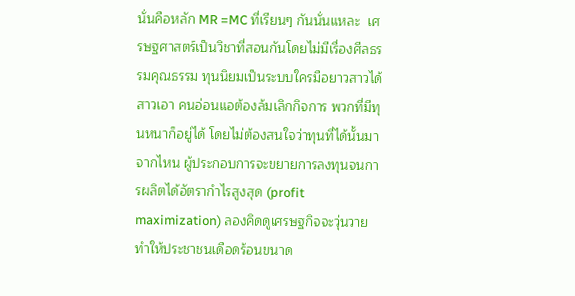นั่นคือหลัก MR =MC ที่เรียนๆ กันนั่นแหละ  เศรษฐศาสตร์เป็นวิชาที่สอนกันโดยไม่มีเรื่องศีลธรรมคุณธรรม ทุนนิยมเป็นระบบใครมือยาวสาวได้สาวเอา คนอ่อนแอต้องล้มเลิกกิจการ พวกที่มีทุนหนาก็อยู่ได้ โดยไม่ต้องสนใจว่าทุนที่ได้นั้นมาจากไหน ผู้ประกอบการจะขยายการลงทุนจนการผลิตได้อัตรากำไรสูงสุด (profit maximization) ลองคิดดูเศรษฐกิจจะวุ่นวายทำให้ประชาชนเดือดร้อนขนาด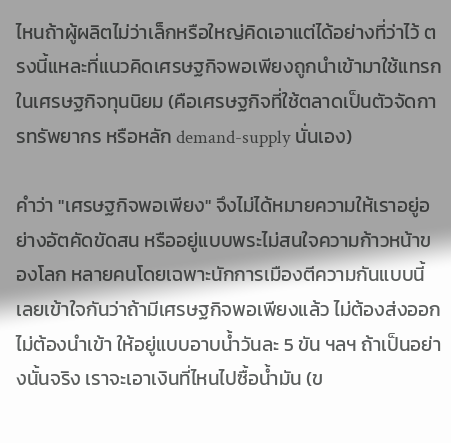ไหนถ้าผู้ผลิตไม่ว่าเล็กหรือใหญ่คิดเอาแต่ได้อย่างที่ว่าไว้ ตรงนี้แหละที่แนวคิดเศรษฐกิจพอเพียงถูกนำเข้ามาใช้แทรกในเศรษฐกิจทุนนิยม (คือเศรษฐกิจที่ใช้ตลาดเป็นตัวจัดการทรัพยากร หรือหลัก demand-supply นั่นเอง)

คำว่า "เศรษฐกิจพอเพียง" จึงไม่ได้หมายความให้เราอยู่อย่างอัตคัดขัดสน หรืออยู่แบบพระไม่สนใจความก้าวหน้าของโลก หลายคนโดยเฉพาะนักการเมืองตีความกันแบบนี้ เลยเข้าใจกันว่าถ้ามีเศรษฐกิจพอเพียงแล้ว ไม่ต้องส่งออก ไม่ต้องนำเข้า ให้อยู่แบบอาบน้ำวันละ 5 ขัน ฯลฯ ถ้าเป็นอย่างนั้นจริง เราจะเอาเงินที่ไหนไปซื้อน้ำมัน (ข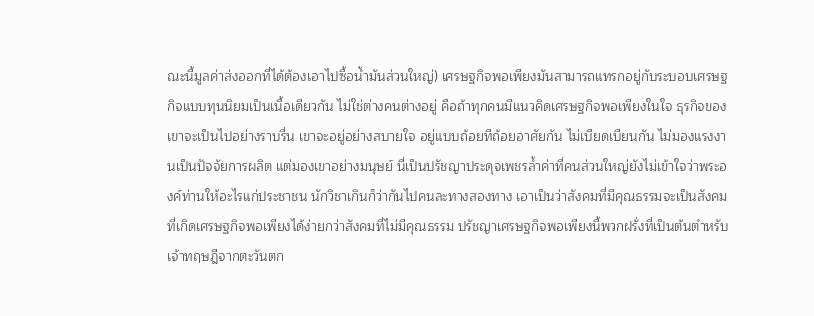ณะนี้มูลค่าส่งออกที่ได้ต้องเอาไปซื้อน้ำมันส่วนใหญ่) เศรษฐกิจพอเพียงมันสามารถแทรกอยู่กับระบอบเศรษฐกิจแบบทุนนิยมเป็นเนื้อเดียวกัน ไม่ใช่ต่างคนต่างอยู่ คือถ้าทุกคนมีแนวคิดเศรษฐกิจพอเพียงในใจ ธุรกิจของเขาจะเป็นไปอย่างราบรื่น เขาจะอยู่อย่างสบายใจ อยู่แบบถ้อยทีถ้อยอาศัยกัน ไม่เบียดเบียนกัน ไม่มองแรงงานเป็นปัจจัยการผลิต แต่มองเขาอย่างมนุษย์ นี่เป็นปรัชญาประดุจเพชรล้ำค่าที่คนส่วนใหญ่ยังไม่เข้าใจว่าพระองค์ท่านให้อะไรแก่ประชาชน นักวิชาเกินก็ว่ากันไปคนละทางสองทาง เอาเป็นว่าสังคมที่มีคุณธรรมจะเป็นสังคมที่เกิดเศรษฐกิจพอเพียงได้ง่ายกว่าสังคมที่ไม่มีคุณธรรม ปรัชญาเศรษฐกิจพอเพียงนี้พวกฝรั่งที่เป็นต้นตำหรับเจ้าทฤษฎีจากตะวันตก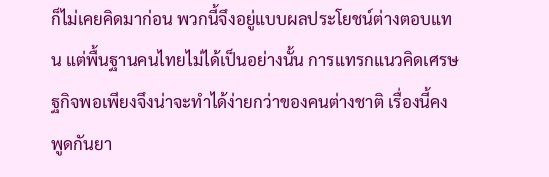ก็ไม่เคยคิดมาก่อน พวกนี้จึงอยู่แบบผลประโยชน์ต่างตอบแทน แต่พื้นฐานคนไทยไม่ได้เป็นอย่างนั้น การแทรกแนวคิดเศรษฐกิจพอเพียงจึงน่าจะทำได้ง่ายกว่าของคนต่างชาติ เรื่องนี้คงพูดกันยา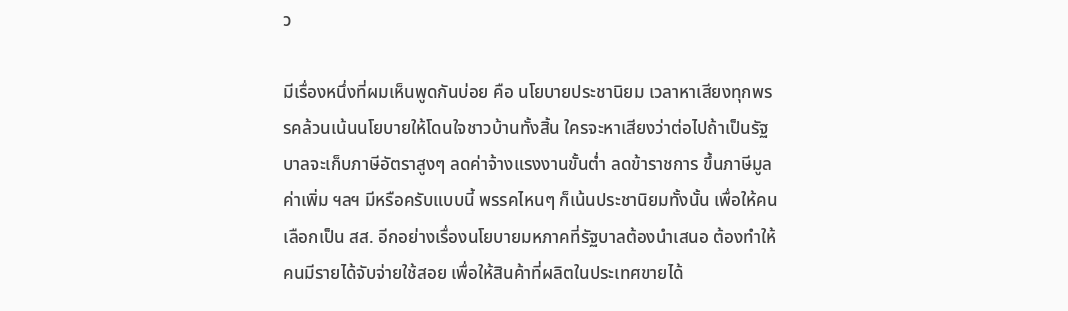ว

มีเรื่องหนึ่งที่ผมเห็นพูดกันบ่อย คือ นโยบายประชานิยม เวลาหาเสียงทุกพรรคล้วนเน้นนโยบายให้โดนใจชาวบ้านทั้งสิ้น ใครจะหาเสียงว่าต่อไปถ้าเป็นรัฐบาลจะเก็บภาษีอัตราสูงๆ ลดค่าจ้างแรงงานขั้นต่ำ ลดข้าราชการ ขึ้นภาษีมูลค่าเพิ่ม ฯลฯ มีหรือครับแบบนี้ พรรคไหนๆ ก็เน้นประชานิยมทั้งนั้น เพื่อให้คนเลือกเป็น สส. อีกอย่างเรื่องนโยบายมหภาคที่รัฐบาลต้องนำเสนอ ต้องทำให้คนมีรายได้จับจ่ายใช้สอย เพื่อให้สินค้าที่ผลิตในประเทศขายได้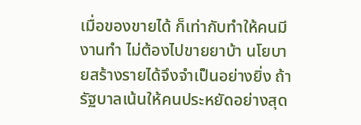เมื่อของขายได้ ก็เท่ากับทำให้คนมีงานทำ ไม่ต้องไปขายยาบ้า นโยบายสร้างรายได้จึงจำเป็นอย่างยิ่ง ถ้ารัฐบาลเน้นให้คนประหยัดอย่างสุด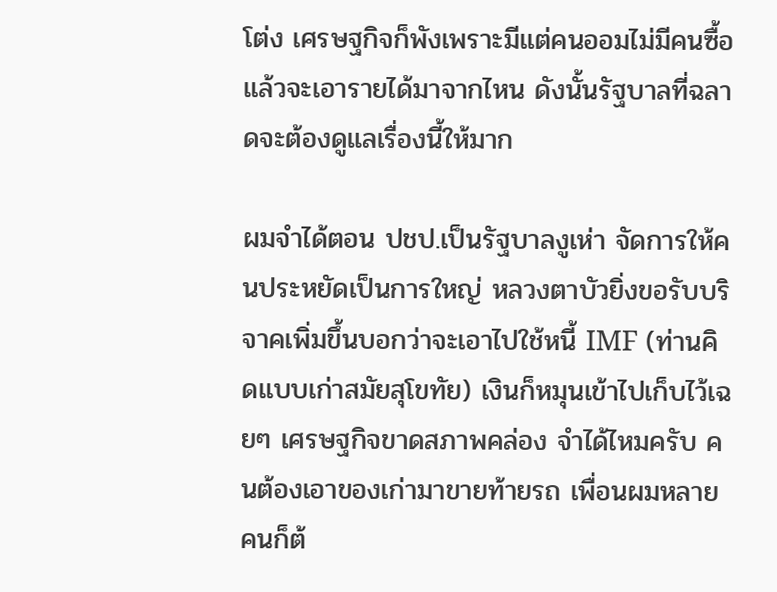โต่ง เศรษฐกิจก็พังเพราะมีแต่คนออมไม่มีคนซื้อ แล้วจะเอารายได้มาจากไหน ดังนั้นรัฐบาลที่ฉลาดจะต้องดูแลเรื่องนี้ให้มาก

ผมจำได้ตอน ปชป.เป็นรัฐบาลงูเห่า จัดการให้คนประหยัดเป็นการใหญ่ หลวงตาบัวยิ่งขอรับบริจาคเพิ่มขึ้นบอกว่าจะเอาไปใช้หนี้ IMF (ท่านคิดแบบเก่าสมัยสุโขทัย) เงินก็หมุนเข้าไปเก็บไว้เฉยๆ เศรษฐกิจขาดสภาพคล่อง จำได้ไหมครับ คนต้องเอาของเก่ามาขายท้ายรถ เพื่อนผมหลายคนก็ต้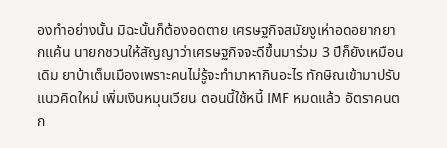องทำอย่างนั้น มิฉะนั้นก็ต้องอดตาย เศรษฐกิจสมัยงูเห่าอดอยากยากแค้น นายกชวนให้สัญญาว่าเศรษฐกิจจะดีขึ้นมาร่วม 3 ปีก็ยังเหมือนเดิม ยาบ้าเต็มเมืองเพราะคนไม่รู้จะทำมาหากินอะไร ทักษิณเข้ามาปรับแนวคิดใหม่ เพิ่มเงินหมุนเวียน ตอนนี้ใช้หนี้ IMF หมดแล้ว อัตราคนตก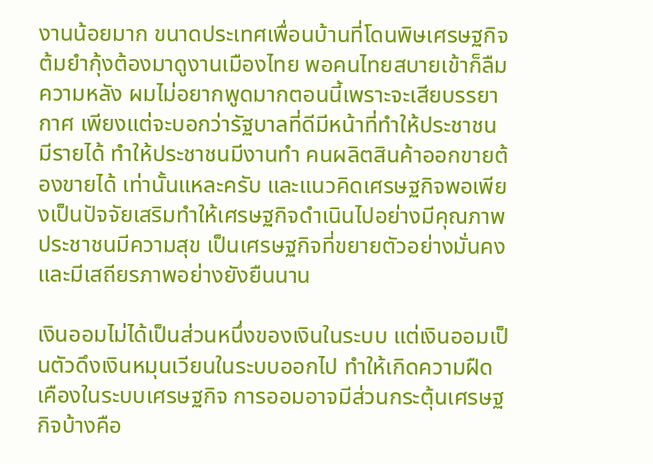งานน้อยมาก ขนาดประเทศเพื่อนบ้านที่โดนพิษเศรษฐกิจต้มยำกุ้งต้องมาดูงานเมืองไทย พอคนไทยสบายเข้าก็ลืมความหลัง ผมไม่อยากพูดมากตอนนี้เพราะจะเสียบรรยากาศ เพียงแต่จะบอกว่ารัฐบาลที่ดีมีหน้าที่ทำให้ประชาชนมีรายได้ ทำให้ประชาชนมีงานทำ คนผลิตสินค้าออกขายต้องขายได้ เท่านั้นแหละครับ และแนวคิดเศรษฐกิจพอเพียงเป็นปัจจัยเสริมทำให้เศรษฐกิจดำเนินไปอย่างมีคุณภาพ ประชาชนมีความสุข เป็นเศรษฐกิจที่ขยายตัวอย่างมั่นคงและมีเสถียรภาพอย่างยังยืนนาน

เงินออมไม่ได้เป็นส่วนหนึ่งของเงินในระบบ แต่เงินออมเป็นตัวดึงเงินหมุนเวียนในระบบออกไป ทำให้เกิดความฝืดเคืองในระบบเศรษฐกิจ การออมอาจมีส่วนกระตุ้นเศรษฐกิจบ้างคือ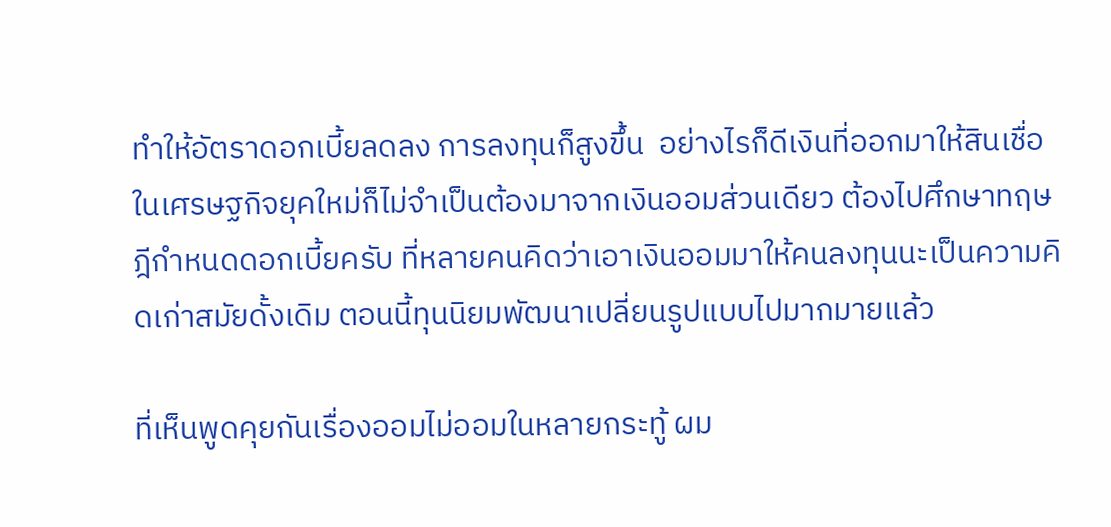ทำให้อัตราดอกเบี้ยลดลง การลงทุนก็สูงขึ้น  อย่างไรก็ดีเงินที่ออกมาให้สินเชื่อในเศรษฐกิจยุคใหม่ก็ไม่จำเป็นต้องมาจากเงินออมส่วนเดียว ต้องไปศึกษาทฤษฎีกำหนดดอกเบี้ยครับ ที่หลายคนคิดว่าเอาเงินออมมาให้คนลงทุนนะเป็นความคิดเก่าสมัยดั้งเดิม ตอนนี้ทุนนิยมพัฒนาเปลี่ยนรูปแบบไปมากมายแล้ว

ที่เห็นพูดคุยกันเรื่องออมไม่ออมในหลายกระทู้ ผม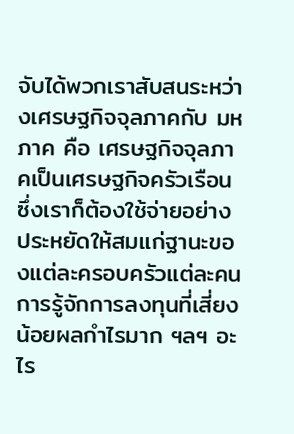จับได้พวกเราสับสนระหว่างเศรษฐกิจจุลภาคกับ มหภาค คือ เศรษฐกิจจุลภาคเป็นเศรษฐกิจครัวเรือนซึ่งเราก็ต้องใช้จ่ายอย่างประหยัดให้สมแก่ฐานะของแต่ละครอบครัวแต่ละคน การรู้จักการลงทุนที่เสี่ยงน้อยผลกำไรมาก ฯลฯ อะไร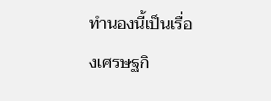ทำนองนี้เป็นเรื่องเศรษฐกิ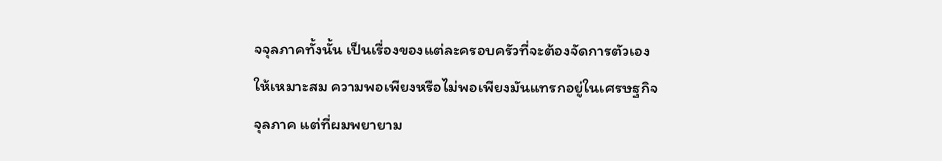จจุลภาคทั้งนั้น เป็นเรื่องของแต่ละครอบครัวที่จะต้องจัดการตัวเองให้เหมาะสม ความพอเพียงหรือไม่พอเพียงมันแทรกอยู่ในเศรษฐกิจจุลภาค แต่ที่ผมพยายาม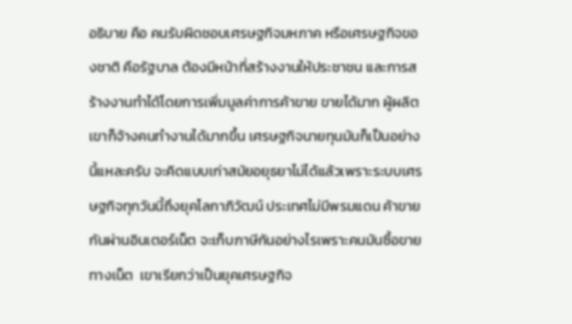อธิบาย คือ คนรับผิดชอบเศรษฐกิจมหภาค หรือเศรษฐกิจของชาติ คือรัฐบาล ต้องมีหน้าที่สร้างงานให้ประชาชน และการสร้างงานทำได้โดยการเพิ่มมูลค่าการค้าขาย ขายได้มาก ผู้ผลิตเขาก็จ้างคนทำงานได้มากขึ้น เศรษฐกิจนายทุนมันก็เป็นอย่างนี้แหละครับ จะคิดแบบเก่าสมัยอยุธยาไม่ได้แล้วเพราะระบบเศรษฐกิจทุกวันนี้ถึงยุคโลกาภิวัฒน์ ประเทศไม่มีพรมแดน ค้าขายกันผ่านอินเตอร์เน็ต จะเก็บภาษีกันอย่างไรเพราะคนมันซื้อขายทางเน็ต  เขาเรียกว่าเป็นยุคเศรษฐกิจ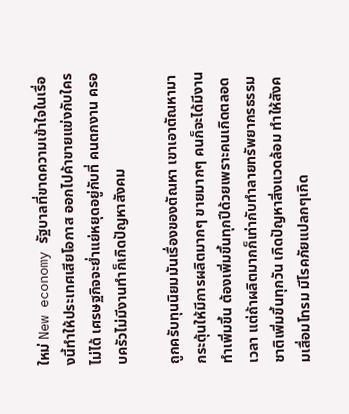ใหม่ New economy รัฐบาลที่ขาดความเข้าใจในเรื่องนี้ทำให้ประเทศเสียโอกาส ออกไปค้าขายแข่งกับใครไม่ได้ เศรษฐกิจจะย่ำแย่หยุดอยู่กับที่ คนตกงาน ครอบครัวไม่มีงานทำก็เกิดปัญหาสังคม

ถูกครับทุนนิยมมันเรื่องของตัณหา เขาเอาตัณหามากระตุ้นให้มีการผลิตมากๆ ขายมากๆ คนก็จะได้มีงานทำเพิ่มขึ้น ต้องเพิ่มขึ้นทุกปีด้วยเพราะคนเกิดตลอดเวลา แต่ถ้าผลิตมากก็เท่ากับทำลายทรัพยากรธรรมชาติเพิ่มขึ้นทุกวัน เกิดปัญหาสิ่งแวดล้อม ทำให้สังคมเสื่อมโทรม มีโรคภัยแปลกๆเกิด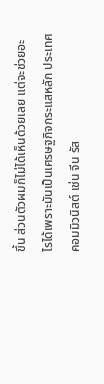ขึ้น ส่วนตัวผมก็ไม่ได้เห็นด้วยเลย แต่จะช่วยอะไรได้เพราะมันเป็นเศรษฐกิจกระแสหลัก ประเทศคอมมิวนิสต์ เช่น จีน รัส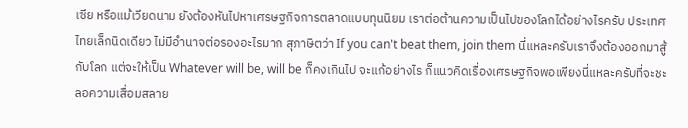เซีย หรือแม้เวียดนาม ยังต้องหันไปหาเศรษฐกิจการตลาดแบบทุนนิยม เราต่อต้านความเป็นไปของโลกได้อย่างไรครับ ประเทศไทยเล็กนิดเดียว ไม่มีอำนาจต่อรองอะไรมาก สุภาษิตว่า If you can't beat them, join them นี่แหละครับเราจึงต้องออกมาสู้กับโลก แต่จะให้เป็น Whatever will be, will be ก็คงเกินไป จะแก้อย่างไร ก็แนวคิดเรื่องเศรษฐกิจพอเพียงนี่แหละครับที่จะชะลอความเสื่อมสลาย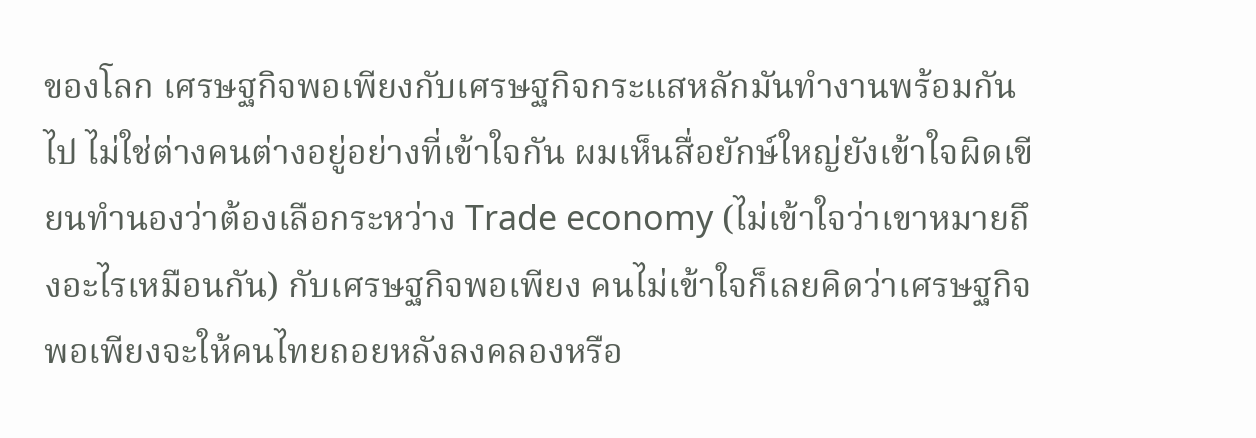ของโลก เศรษฐกิจพอเพียงกับเศรษฐกิจกระแสหลักมันทำงานพร้อมกันไป ไม่ใช่ต่างคนต่างอยู่อย่างที่เข้าใจกัน ผมเห็นสื่อยักษ์ใหญ่ยังเข้าใจผิดเขียนทำนองว่าต้องเลือกระหว่าง Trade economy (ไม่เข้าใจว่าเขาหมายถึงอะไรเหมือนกัน) กับเศรษฐกิจพอเพียง คนไม่เข้าใจก็เลยคิดว่าเศรษฐกิจพอเพียงจะให้คนไทยถอยหลังลงคลองหรือ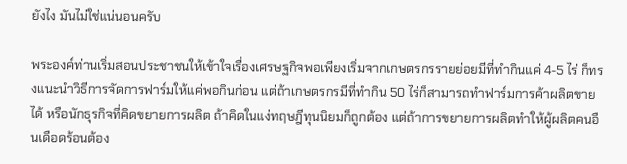ยังไง มันไม่ใช่แน่นอนครับ

พระองค์ท่านเริ่มสอนประชาชนให้เข้าใจเรื่องเศรษฐกิจพอเพียงเริ่มจากเกษตรกรรายย่อยมีที่ทำกินแค่ 4-5 ไร่ ก็ทรงแนะนำวิธีการจัดการฟาร์มให้แค่พอกินก่อน แต่ถ้าเกษตรกรมีที่ทำกิน 50 ไร่ก็สามารถทำฟาร์มการค้าผลิตขายได้ หรือนักธุรกิจที่คิดขยายการผลิต ถ้าคิดในแง่ทฤษฎีทุนนิยมก็ถูกต้อง แต่ถ้าการขยายการผลิตทำให้ผู้ผลิตคนอืนเดือดร้อนต้อง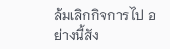ล้มเลิกกิจการไป อย่างนี้สัง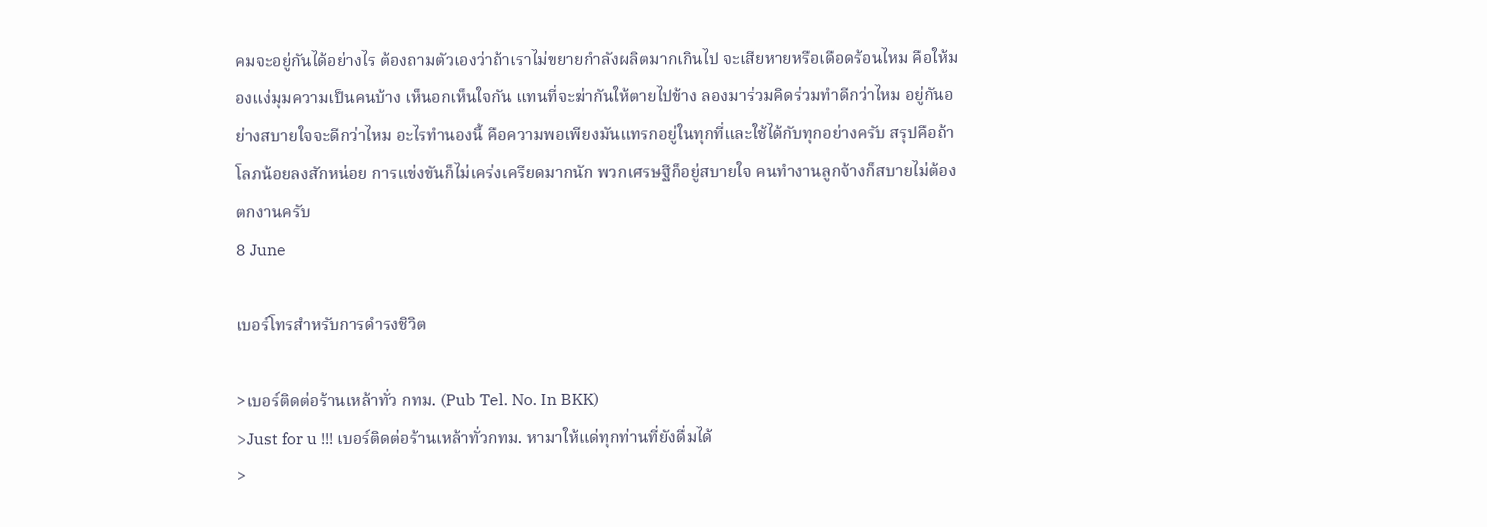คมจะอยู่กันได้อย่างไร ต้องถามตัวเองว่าถ้าเราไม่ขยายกำลังผลิตมากเกินไป จะเสียหายหรือเดือดร้อนไหม คือให้มองแง่มุมความเป็นคนบ้าง เห็นอกเห็นใจกัน แทนที่จะฆ่ากันให้ตายไปข้าง ลองมาร่วมคิดร่วมทำดีกว่าไหม อยู่กันอย่างสบายใจจะดีกว่าไหม อะไรทำนองนี้ คือความพอเพียงมันแทรกอยู่ในทุกที่และใช้ได้กับทุกอย่างครับ สรุปคือถ้าโลภน้อยลงสักหน่อย การแข่งขันก็ไม่เคร่งเครียดมากนัก พวกเศรษฐีก็อยู่สบายใจ คนทำงานลูกจ้างก็สบายไม่ต้องตกงานครับ
8 June

เบอร์โทรสำหรับการดำรงชิวิต

>เบอร์ติดต่อร้านเหล้าทั่ว กทม. (Pub Tel. No. In BKK)
>Just for u !!! เบอร์ติดต่อร้านเหล้าทั่วกทม. หามาให้แด่ทุกท่านที่ยังดื่มได้
>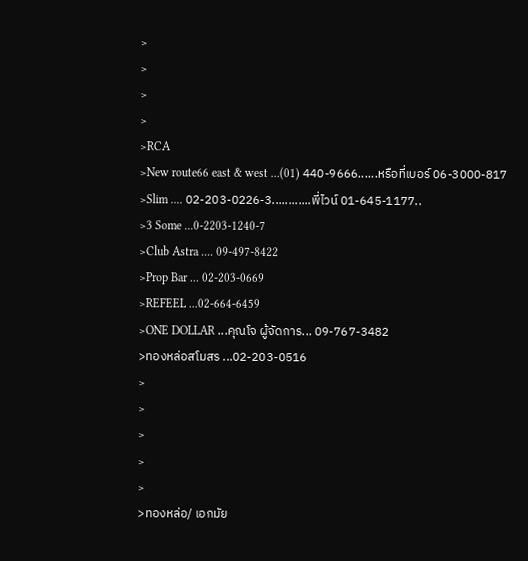>
>
>
>
>RCA
>New route66 east & west ...(01) 440-9666......หรือที่เบอร์ 06-3000-817
>Slim .... 02-203-0226-3............พี่ไวน์ 01-645-1177..
>3 Some ...0-2203-1240-7
>Club Astra .... 09-497-8422
>Prop Bar ... 02-203-0669
>REFEEL ...02-664-6459
>ONE DOLLAR ...คุณโจ ผู้จัดการ... 09-767-3482
>ทองหล่อสโมสร ...02-203-0516
>
>
>
>
>
>ทองหล่อ/ เอกมัย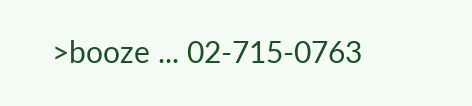>booze ... 02-715-0763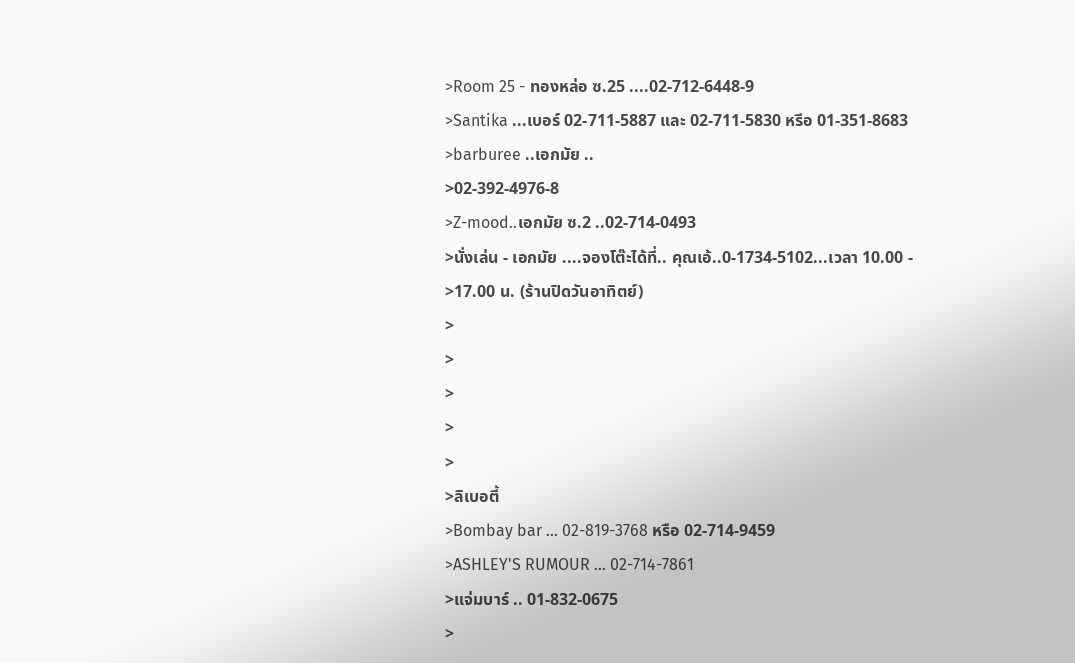>Room 25 - ทองหล่อ ซ.25 ....02-712-6448-9
>Santika ...เบอร์ 02-711-5887 และ 02-711-5830 หรีอ 01-351-8683
>barburee ..เอกมัย ..
>02-392-4976-8
>Z-mood..เอกมัย ซ.2 ..02-714-0493
>นั่งเล่น - เอกมัย ....จองโต๊ะได้ที่.. คุณเอ้..0-1734-5102...เวลา 10.00 -
>17.00 น. (ร้านปิดวันอาทิตย์)
>
>
>
>
>
>ลิเบอตี้
>Bombay bar ... 02-819-3768 หรือ 02-714-9459
>ASHLEY'S RUMOUR ... 02-714-7861
>แจ่มบาร์ .. 01-832-0675
>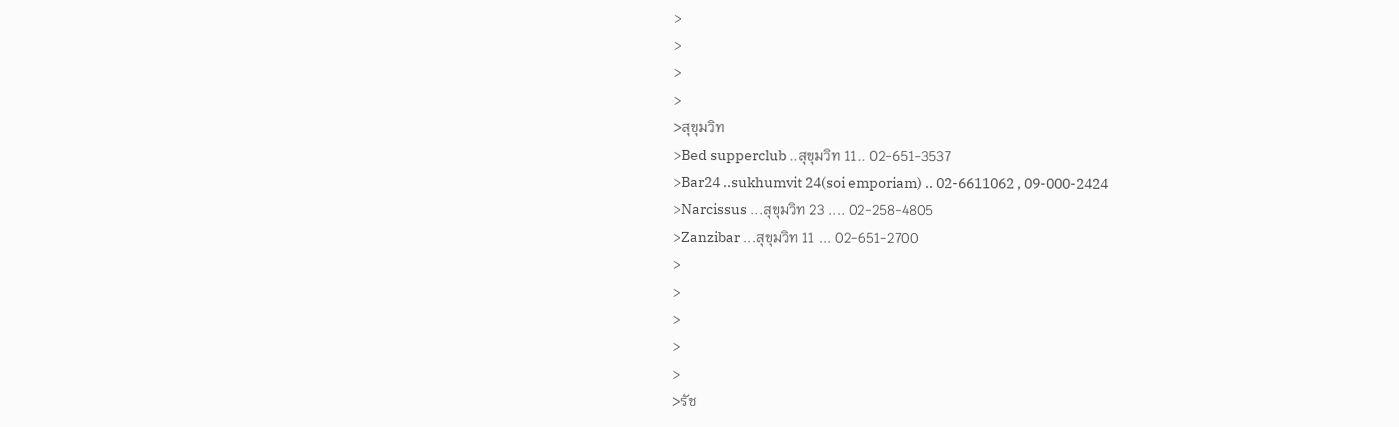>
>
>
>
>สุขุมวิท
>Bed supperclub ..สุขุมวิท 11.. 02-651-3537
>Bar24 ..sukhumvit 24(soi emporiam) .. 02-6611062 , 09-000-2424
>Narcissus ...สุขุมวิท 23 .... 02-258-4805
>Zanzibar ...สุขุมวิท 11 ... 02-651-2700
>
>
>
>
>
>รัช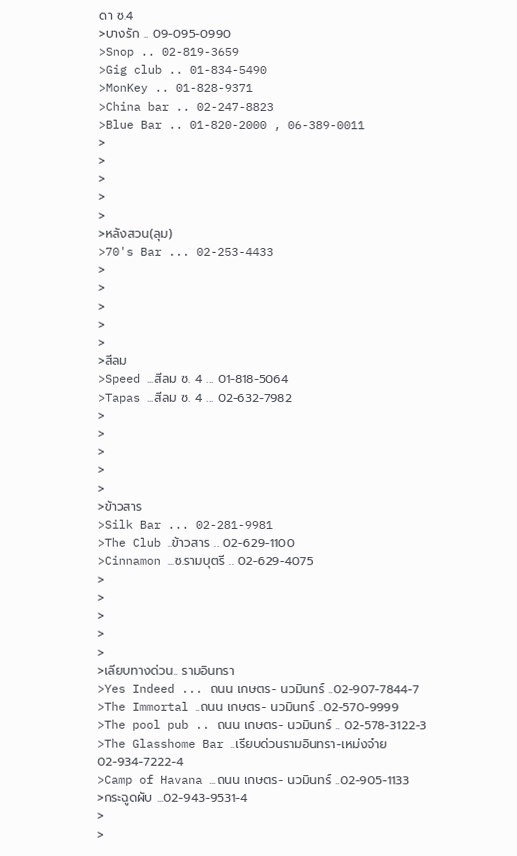ดา ซ.4
>บางรัก .. 09-095-0990
>Snop .. 02-819-3659
>Gig club .. 01-834-5490
>MonKey .. 01-828-9371
>China bar .. 02-247-8823
>Blue Bar .. 01-820-2000 , 06-389-0011
>
>
>
>
>
>หลังสวน(ลุม)
>70's Bar ... 02-253-4433
>
>
>
>
>
>สีลม
>Speed ...สีลม ซ. 4 ... 01-818-5064
>Tapas ...สีลม ซ. 4 ... 02-632-7982
>
>
>
>
>
>ข้าวสาร
>Silk Bar ... 02-281-9981
>The Club ..ข้าวสาร .. 02-629-1100
>Cinnamon ...ซ.รามบุตรี .. 02-629-4075
>
>
>
>
>
>เลียบทางด่วน.. รามอินทรา
>Yes Indeed ... ถนน เกษตร- นวมินทร์ ..02-907-7844-7
>The Immortal ..ถนน เกษตร- นวมินทร์ ..02-570-9999
>The pool pub .. ถนน เกษตร- นวมินทร์ .. 02-578-3122-3
>The Glasshome Bar ..เรียบด่วนรามอินทรา-เหม่งจ๋าย 02-934-7222-4
>Camp of Havana ...ถนน เกษตร- นวมินทร์ ..02-905-1133
>กระฉูดผับ ...02-943-9531-4
>
>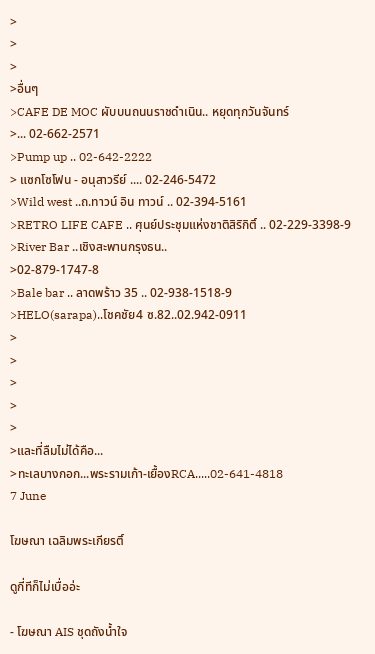>
>
>
>อื่นๆ
>CAFE DE MOC ผับบนถนนราชดำเนิน.. หยุดทุกวันจันทร์
>... 02-662-2571
>Pump up .. 02-642-2222
> แซกโซโฟน - อนุสาวรีย์ .... 02-246-5472
>Wild west ..ถ.ทาวน์ อิน ทาวน์ .. 02-394-5161
>RETRO LIFE CAFE .. ศุนย์ประชุมแห่งชาติสิริกิติ์ .. 02-229-3398-9
>River Bar ..เชิงสะพานกรุงธน..
>02-879-1747-8
>Bale bar .. ลาดพร้าว 35 .. 02-938-1518-9
>HELO(sarapa)..โชคชัย4 ซ.82..02.942-0911
>
>
>
>
>
>และที่ลืมไม่ได้คือ...
>ทะเลบางกอก...พระรามเก้า-เยื้องRCA.....02-641-4818
7 June

โฆษณา เฉลิมพระเกียรติ์

ดูกี่ทีก็ไม่เบื่ออ่ะ

- โฆษณา AIS ชุดถังน้ำใจ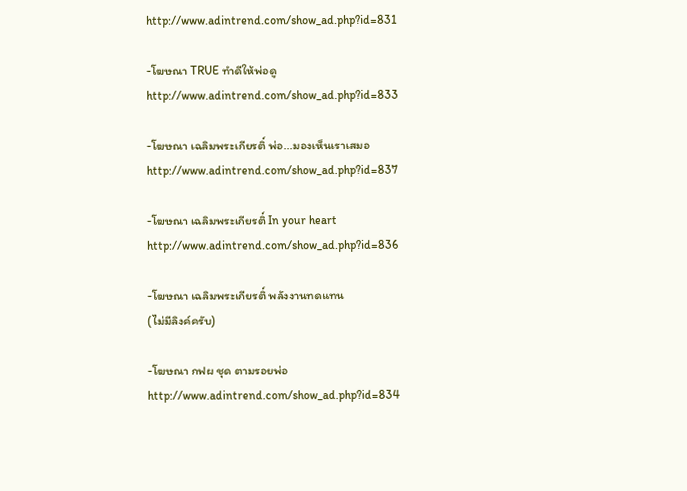http://www.adintrend.com/show_ad.php?id=831

-โฆษณา TRUE ทำดีให้พ่อดู
http://www.adintrend.com/show_ad.php?id=833

-โฆษณา เฉลิมพระเกียรติ์ พ่อ...มองเห็นเราเสมอ
http://www.adintrend.com/show_ad.php?id=837

-โฆษณา เฉลิมพระเกียรติ์ In your heart
http://www.adintrend.com/show_ad.php?id=836

-โฆษณา เฉลิมพระเกียรติ์ พลังงานทดแทน
(ไม่มีลิงค์ครับ)

-โฆษณา กฟผ ชุด ตามรอยพ่อ
http://www.adintrend.com/show_ad.php?id=834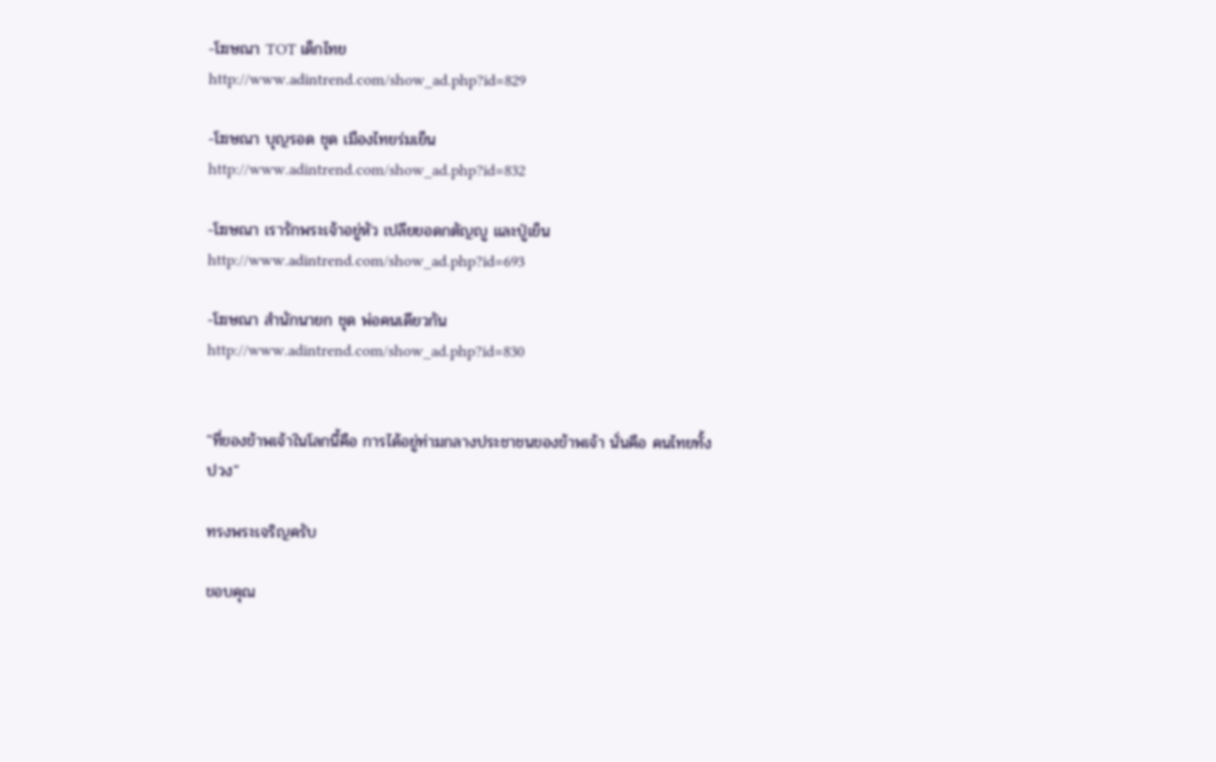-โฆษณา TOT เด็กไทย
http://www.adintrend.com/show_ad.php?id=829

-โฆษณา บุญรอด ชุด เมืองไทยร่มเย็น
http://www.adintrend.com/show_ad.php?id=832

-โฆษณา เรารักพระเจ้าอยู่หัว เปลียยอดกตัญญู และปู่เย็น
http://www.adintrend.com/show_ad.php?id=693

-โฆษณา สำนักนายก ชุด พ่อคนเดียวกัน
http://www.adintrend.com/show_ad.php?id=830


"ที่ของข้าพเจ้าในโลกนี้คือ การได้อยู่ท่ามกลางประชาชนของข้าพเจ้า นั่นคือ คนไทยทั้งปวง"

ทรงพระเจริญครับ

ขอบคุณ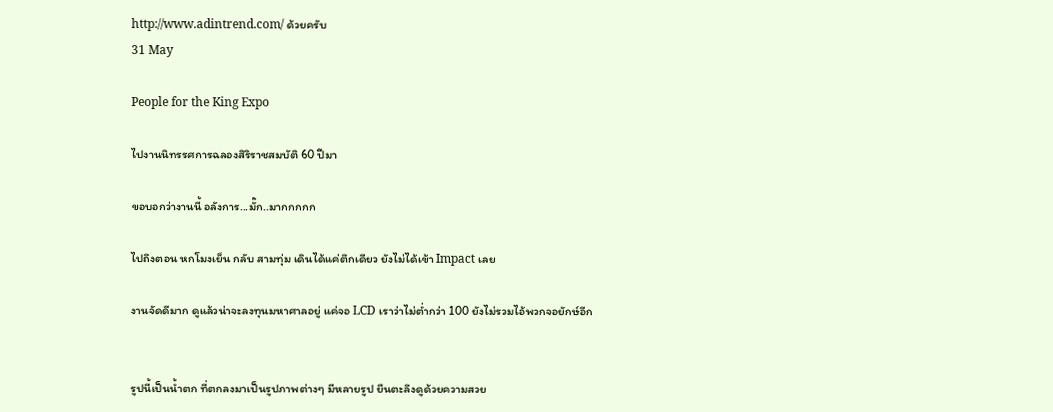http://www.adintrend.com/ ด้วยครับ
31 May

People for the King Expo

ไปงานนิทรรศการฉลองสิริราชสมบัติ 60 ปีมา

ขอบอกว่างานนี้ อลังการ...มั๊ก..มากกกกก

ไปถึงตอน หกโมงเย็น กลับ สามทุ่ม เดินได้แค่ตึกเดียว ยังไม่ได้เข้า Impact เลย

งานจัดดีมาก ดูแล้วน่าจะลงทุนมหาศาลอยู่ แค่จอ LCD เราว่าไม่ต่ำกว่า 100 ยังไม่รวมไอ้พวกจอยักษ์อีก


รูปนี้เป็นน้ำตก ที่ตกลงมาเป็นรูปภาพต่างๆ มีหลายรูป ยืนตะลึงดูด้วยความสวย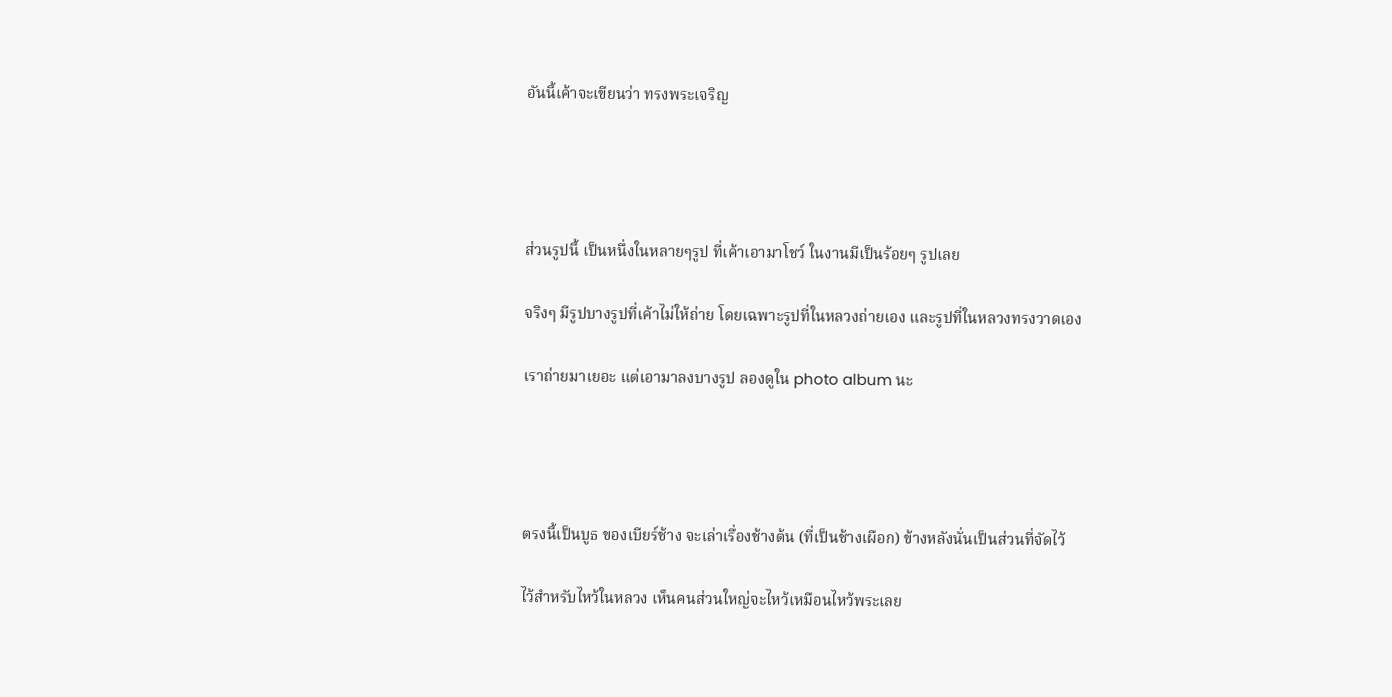อันนี้เค้าจะเขียนว่า ทรงพระเจริญ




ส่วนรูปนี้ เป็นหนึ่งในหลายๆรูป ที่เค้าเอามาโชว์ ในงานมีเป็นร้อยๆ รูปเลย

จริงๆ มีรูปบางรูปที่เค้าไม่ให้ถ่าย โดยเฉพาะรูปที่ในหลวงถ่ายเอง และรูปที่ในหลวงทรงวาดเอง

เราถ่ายมาเยอะ แต่เอามาลงบางรูป ลองดูใน photo album นะ




ตรงนี้เป็นบูธ ของเบียร์ช้าง จะเล่าเรื่องช้างต้น (ที่เป็นช้างเผือก) ข้างหลังนั่นเป็นส่วนที่จัดไว้

ไว้สำหรับไหว้ในหลวง เห็นคนส่วนใหญ่จะไหว้เหมือนไหว้พระเลย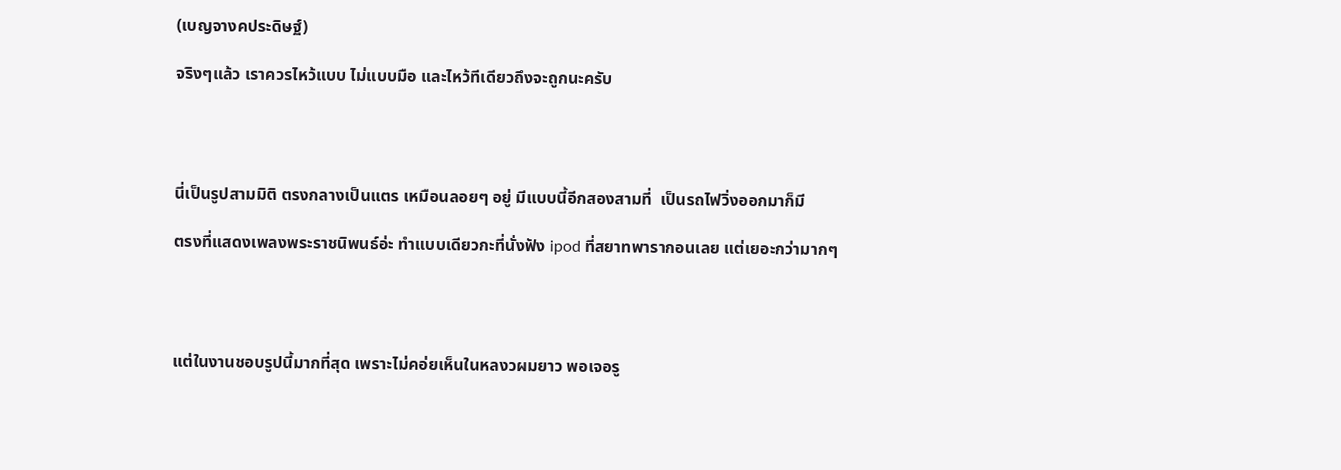(เบญจางคประดิษฐ์)

จริงๆแล้ว เราควรไหว้แบบ ไม่แบบมือ และไหว้ทีเดียวถึงจะถูกนะครับ




นี่เป็นรูปสามมิติ ตรงกลางเป็นแตร เหมือนลอยๆ อยู่ มีแบบนี้อีกสองสามที่  เป็นรถไฟวิ่งออกมาก็มี

ตรงที่แสดงเพลงพระราชนิพนธ์อ่ะ ทำแบบเดียวกะที่นั่งฟัง ipod ที่สยาทพารากอนเลย แต่เยอะกว่ามากๆ




แต่ในงานชอบรูปนี้มากที่สุด เพราะไม่คอ่ยเห็นในหลงวผมยาว พอเจอรู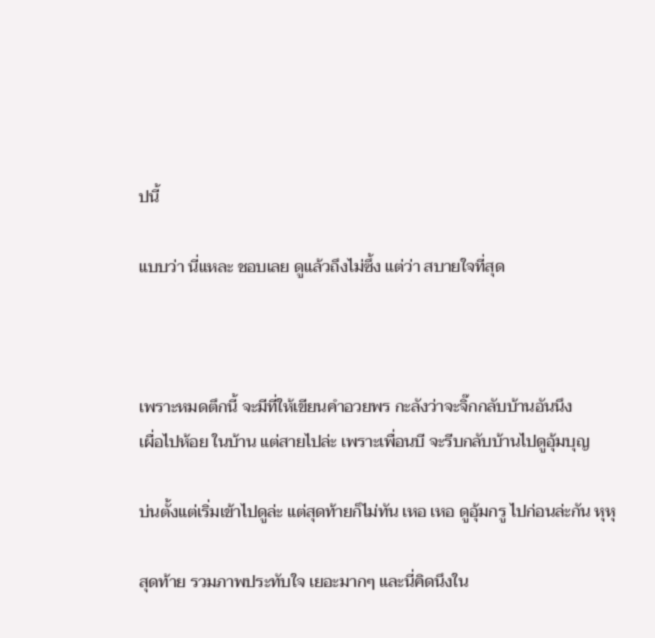ปนี้

แบบว่า นี่แหละ ชอบเลย ดูแล้วถึงไม่ซึ้ง แต่ว่า สบายใจที่สุด



เพราะหมดตึกนี้ จะมีที่ให้เขียนคำอวยพร กะลังว่าจะจิ๊กกลับบ้านอันนึง
เผื่อไปห้อย ในบ้าน แต่สายไปล่ะ เพราะเพื่อนบี จะรีบกลับบ้านไปดูอุ้มบุญ

บ่นตั้งแต่เริ่มเข้าไปดูล่ะ แต่สุดท้ายก็ไม่ทัน เหอ เหอ ดูอุ้มกรู ไปก่อนล่ะกัน หุหุ

สุดท้าย รวมภาพประทับใจ เยอะมากๆ และนี่คิดนึงใน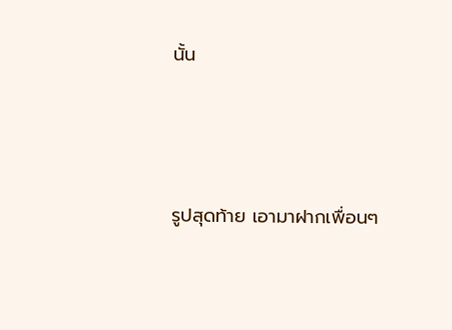นั้น



รูปสุดท้าย เอามาฝากเพื่อนๆ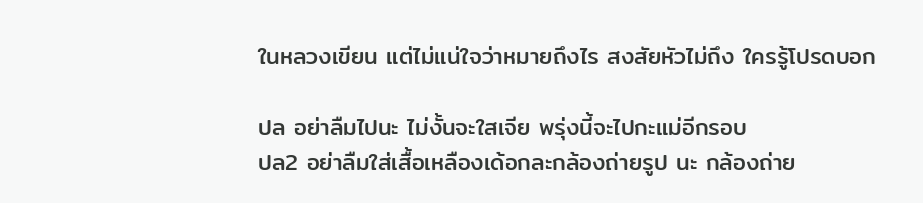ในหลวงเขียน แต่ไม่แน่ใจว่าหมายถึงไร สงสัยหัวไม่ถึง ใครรู้โปรดบอก

ปล อย่าลืมไปนะ ไม่งั้นจะใสเจีย พรุ่งนี้จะไปกะแม่อีกรอบ
ปล2 อย่าลืมใส่เสื้อเหลืองเด้อกละกล้องถ่ายรูป นะ กล้องถ่าย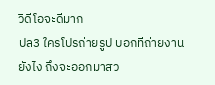วิดีโอจะดีมาก
ปล3 ใครโปรถ่ายรูป บอกทีถ่ายงานยังไง ถึงจะออกมาสว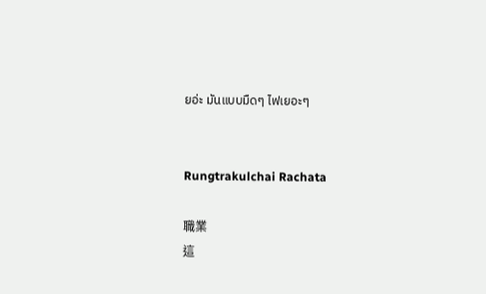ยอ่ะ มันแบบมืดๆ ไฟเยอะๆ


Rungtrakulchai Rachata

職業
這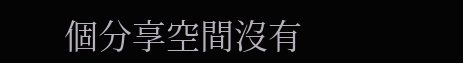個分享空間沒有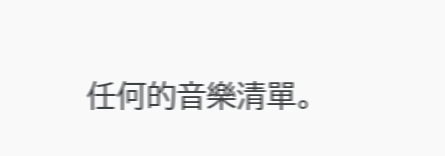任何的音樂清單。